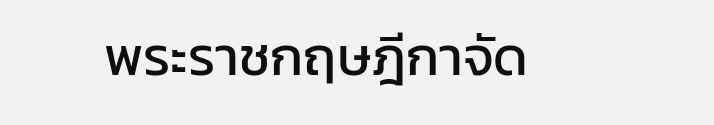พระราชกฤษฎีกาจัด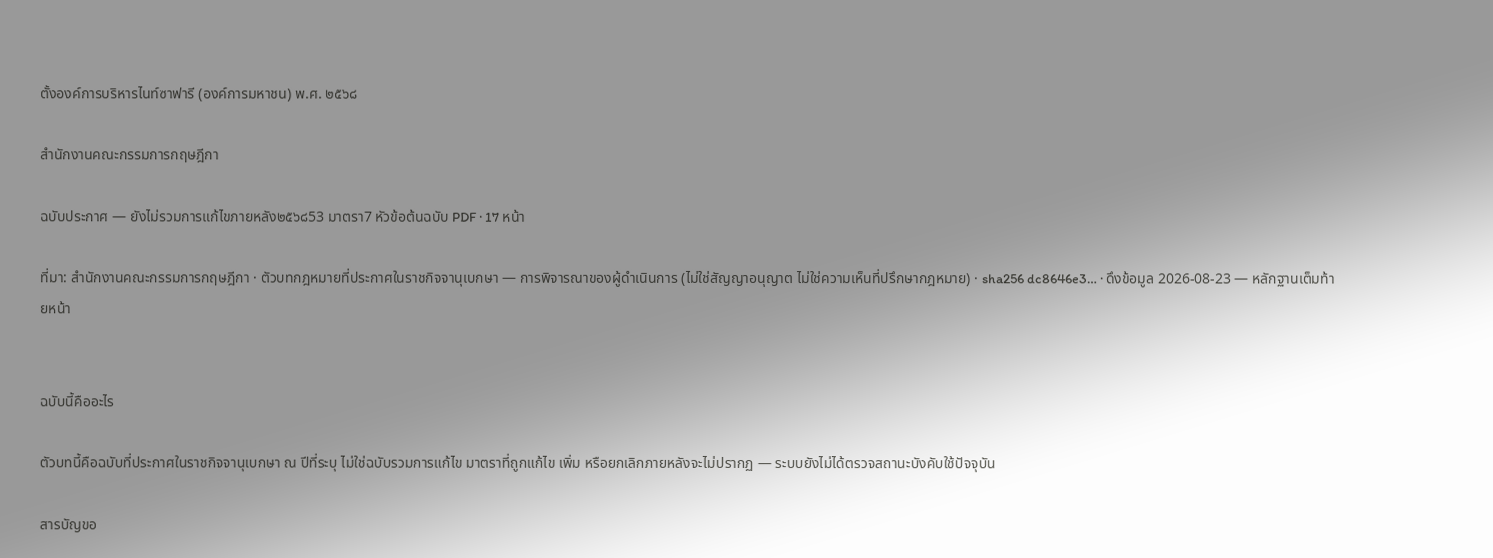ตั้งองค์การบริหารไนท์ซาฟารี (องค์การมหาชน) พ.ศ. ๒๕๖๘

สำนักงานคณะกรรมการกฤษฎีกา

ฉบับประกาศ — ยังไม่รวมการแก้ไขภายหลัง๒๕๖๘53 มาตรา7 หัวข้อต้นฉบับ PDF · 17 หน้า

ที่มา: สำนักงานคณะกรรมการกฤษฎีกา · ตัวบทกฎหมายที่ประกาศในราชกิจจานุเบกษา — การพิจารณาของผู้ดำเนินการ (ไม่ใช่สัญญาอนุญาต ไม่ใช่ความเห็นที่ปรึกษากฎหมาย) · sha256 dc8646e3… · ดึงข้อมูล 2026-08-23 — หลักฐานเต็มท้ายหน้า


ฉบับนี้คืออะไร

ตัวบทนี้คือฉบับที่ประกาศในราชกิจจานุเบกษา ณ ปีที่ระบุ ไม่ใช่ฉบับรวมการแก้ไข มาตราที่ถูกแก้ไข เพิ่ม หรือยกเลิกภายหลังจะไม่ปรากฏ — ระบบยังไม่ได้ตรวจสถานะบังคับใช้ปัจจุบัน

สารบัญขอ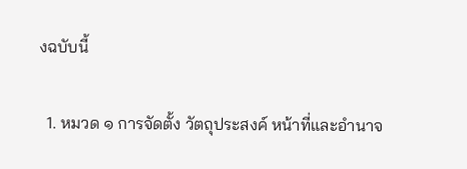งฉบับนี้

  1. หมวด ๑ การจัดตั้ง วัตถุประสงค์ หน้าที่และอำนาจ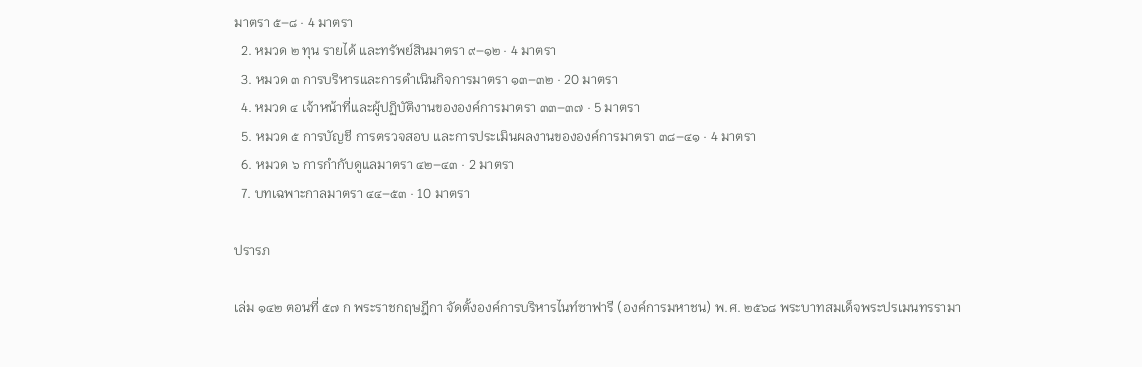มาตรา ๕–๘ · 4 มาตรา
  2. หมวด ๒ ทุน รายได้ และทรัพย์สินมาตรา ๙–๑๒ · 4 มาตรา
  3. หมวด ๓ การบริหารและการดำเนินกิจการมาตรา ๑๓–๓๒ · 20 มาตรา
  4. หมวด ๔ เจ้าหน้าที่และผู้ปฏิบัติงานขององค์การมาตรา ๓๓–๓๗ · 5 มาตรา
  5. หมวด ๕ การบัญชี การตรวจสอบ และการประเมินผลงานขององค์การมาตรา ๓๘–๔๑ · 4 มาตรา
  6. หมวด ๖ การกำกับดูแลมาตรา ๔๒–๔๓ · 2 มาตรา
  7. บทเฉพาะกาลมาตรา ๔๔–๕๓ · 10 มาตรา

ปรารภ

เล่ม ๑๔๒ ตอนที่ ๕๗ ก พระราชกฤษฎีกา จัดตั้งองค์การบริหารไนท์ซาฟารี (องค์การมหาชน) พ.ศ. ๒๕๖๘ พระบาทสมเด็จพระปรเมนทรรามา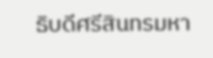ธิบดีศรีสินทรมหา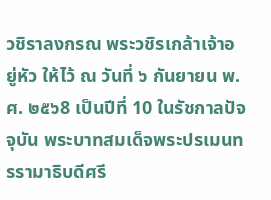วชิราลงกรณ พระวชิรเกล้าเจ้าอยู่หัว ให้ไว้ ณ วันที่ ๖ กันยายน พ.ศ. ๒๕๖8 เป็นปีที่ 10 ในรัชกาลปัจจุบัน พระบาทสมเด็จพระปรเมนทรรามาธิบดีศรี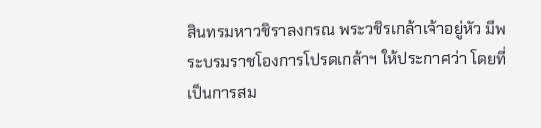สินทรมหาวชิราลงกรณ พระวชิรเกล้าเจ้าอยู่หัว มีพระบรมราชโองการโปรดเกล้าฯ ให้ประกาศว่า โดยที่เป็นการสม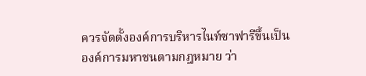ควรจัดตั้งองค์การบริหารไนท์ซาฟารีขึ้นเป็นองค์การมหาชนตามกฎหมาย ว่า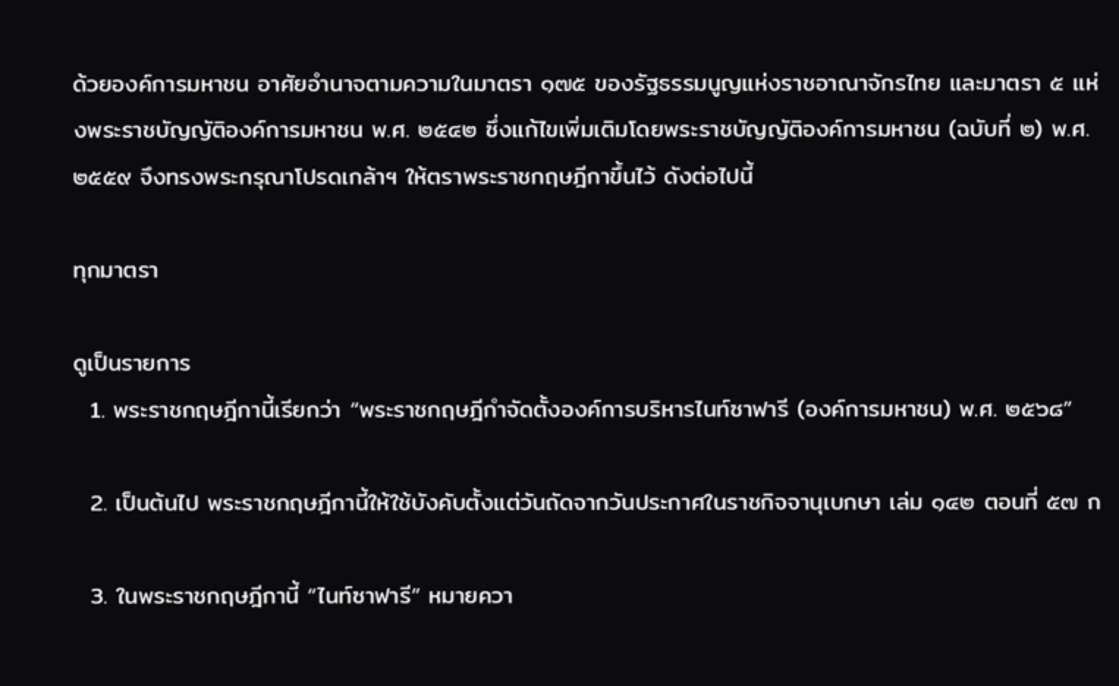ด้วยองค์การมหาชน อาศัยอำนาจตามความในมาตรา ๑๗๕ ของรัฐธรรมนูญแห่งราชอาณาจักรไทย และมาตรา ๕ แห่งพระราชบัญญัติองค์การมหาชน พ.ศ. ๒๕๔๒ ซึ่งแก้ไขเพิ่มเติมโดยพระราชบัญญัติองค์การมหาชน (ฉบับที่ ๒) พ.ศ. ๒๕๕๙ จึงทรงพระกรุณาโปรดเกล้าฯ ให้ตราพระราชกฤษฎีกาขึ้นไว้ ดังต่อไปนี้

ทุกมาตรา

ดูเป็นรายการ
  1. พระราชกฤษฎีกานี้เรียกว่า “พระราชกฤษฎีกำจัดตั้งองค์การบริหารไนท์ซาฟารี (องค์การมหาชน) พ.ศ. ๒๕๖๘”

  2. เป็นต้นไป พระราชกฤษฎีกานี้ให้ใช้บังคับตั้งแต่วันถัดจากวันประกาศในราชกิจจานุเบกษา เล่ม ๑๔๒ ตอนที่ ๕๗ ก

  3. ในพระราชกฤษฎีกานี้ “ไนท์ซาฟารี” หมายควา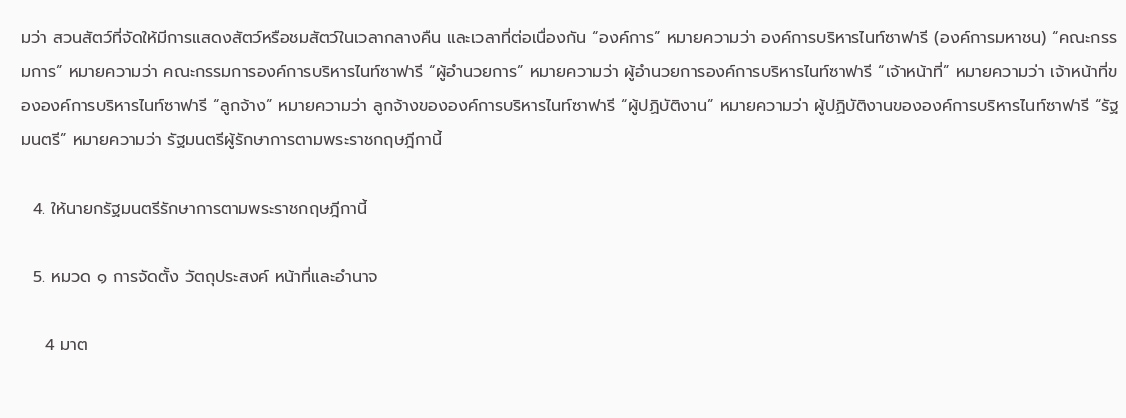มว่า สวนสัตว์ที่จัดให้มีการแสดงสัตว์หรือชมสัตว์ในเวลากลางคืน และเวลาที่ต่อเนื่องกัน “องค์การ” หมายความว่า องค์การบริหารไนท์ซาฟารี (องค์การมหาชน) “คณะกรรมการ” หมายความว่า คณะกรรมการองค์การบริหารไนท์ซาฟารี “ผู้อำนวยการ” หมายความว่า ผู้อำนวยการองค์การบริหารไนท์ซาฟารี “เจ้าหน้าที่” หมายความว่า เจ้าหน้าที่ขององค์การบริหารไนท์ซาฟารี “ลูกจ้าง” หมายความว่า ลูกจ้างขององค์การบริหารไนท์ซาฟารี “ผู้ปฏิบัติงาน” หมายความว่า ผู้ปฏิบัติงานขององค์การบริหารไนท์ซาฟารี “รัฐมนตรี” หมายความว่า รัฐมนตรีผู้รักษาการตามพระราชกฤษฎีกานี้

  4. ให้นายกรัฐมนตรีรักษาการตามพระราชกฤษฎีกานี้

  5. หมวด ๑ การจัดตั้ง วัตถุประสงค์ หน้าที่และอำนาจ

    4 มาต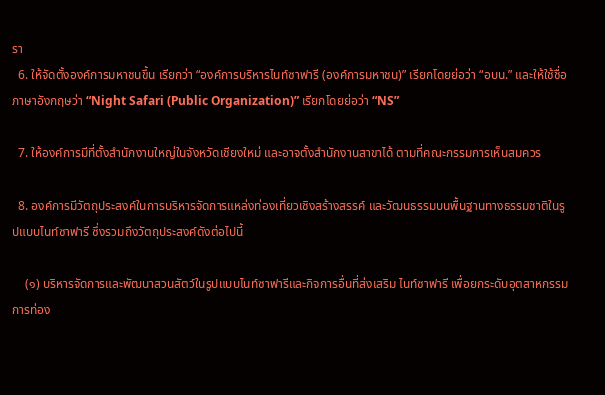รา
  6. ให้จัดตั้งองค์การมหาชนขึ้น เรียกว่า “องค์การบริหารไนท์ซาฟารี (องค์การมหาชน)” เรียกโดยย่อว่า “อบน.” และให้ใช้ชื่อภาษาอังกฤษว่า “Night Safari (Public Organization)” เรียกโดยย่อว่า “NS”

  7. ให้องค์การมีที่ตั้งสำนักงานใหญ่ในจังหวัดเชียงใหม่ และอาจตั้งสำนักงานสาขาได้ ตามที่คณะกรรมการเห็นสมควร

  8. องค์การมีวัตถุประสงค์ในการบริหารจัดการแหล่งท่องเที่ยวเชิงสร้างสรรค์ และวัฒนธรรมบนพื้นฐานทางธรรมชาติในรูปแบบไนท์ซาฟารี ซึ่งรวมถึงวัตถุประสงค์ดังต่อไปนี้

    (๑) บริหารจัดการและพัฒนาสวนสัตว์ในรูปแบบไนท์ซาฟารีและกิจการอื่นที่ส่งเสริม ไนท์ซาฟารี เพื่อยกระดับอุตสาหกรรมการท่อง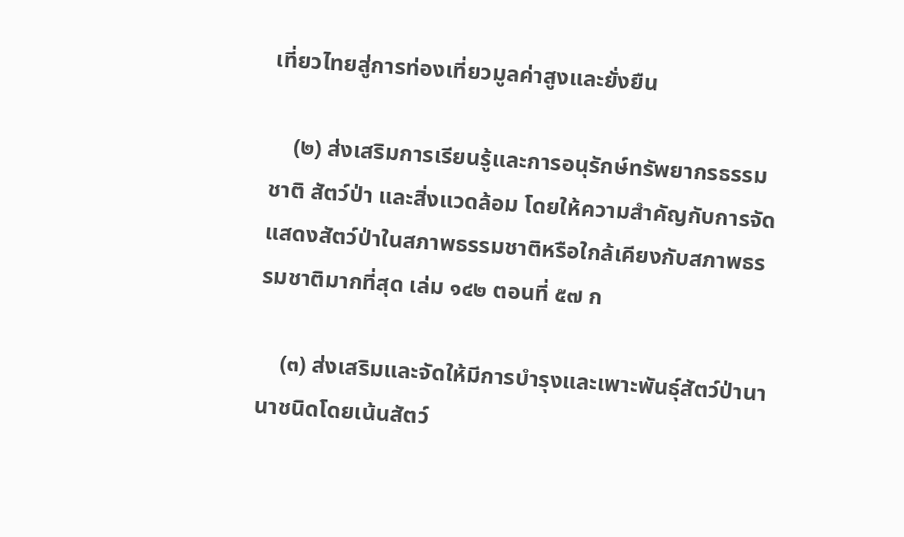เที่ยวไทยสู่การท่องเที่ยวมูลค่าสูงและยั่งยืน

    (๒) ส่งเสริมการเรียนรู้และการอนุรักษ์ทรัพยากรธรรมชาติ สัตว์ป่า และสิ่งแวดล้อม โดยให้ความสำคัญกับการจัดแสดงสัตว์ป่าในสภาพธรรมชาติหรือใกล้เคียงกับสภาพธรรมชาติมากที่สุด เล่ม ๑๔๒ ตอนที่ ๕๗ ก

    (๓) ส่งเสริมและจัดให้มีการบำรุงและเพาะพันธุ์สัตว์ป่านานาชนิดโดยเน้นสัตว์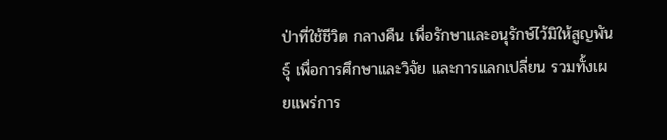ป่าที่ใช้ชีวิต กลางคืน เพื่อรักษาและอนุรักษ์ไว้มิให้สูญพันธุ์ เพื่อการศึกษาและวิจัย และการแลกเปลี่ยน รวมทั้งเผยแพร่การ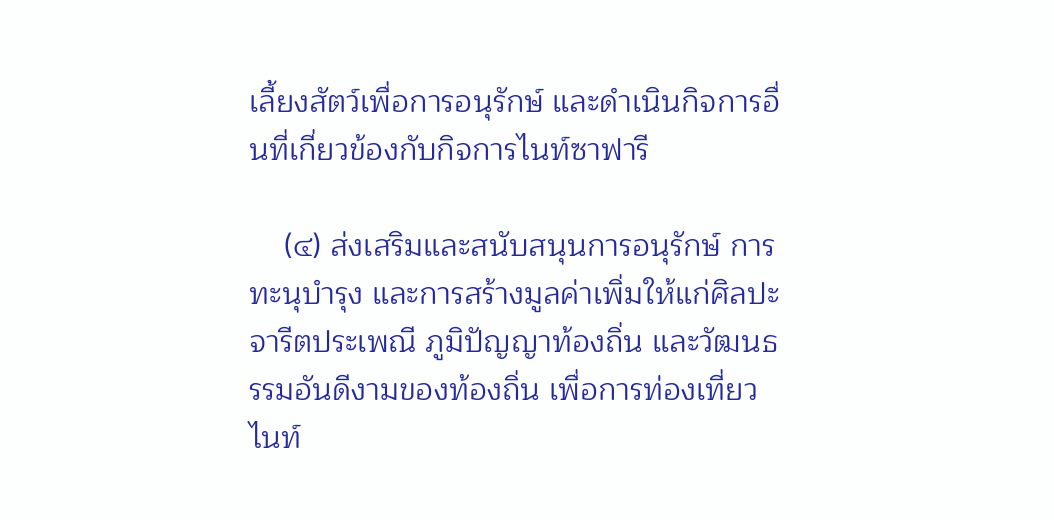เลี้ยงสัตว์เพื่อการอนุรักษ์ และดำเนินกิจการอื่นที่เกี่ยวข้องกับกิจการไนท์ซาฟารี

    (๔) ส่งเสริมและสนับสนุนการอนุรักษ์ การทะนุบำรุง และการสร้างมูลค่าเพิ่มให้แก่ศิลปะ จารีตประเพณี ภูมิปัญญาท้องถิ่น และวัฒนธรรมอันดีงามของท้องถิ่น เพื่อการท่องเที่ยวไนท์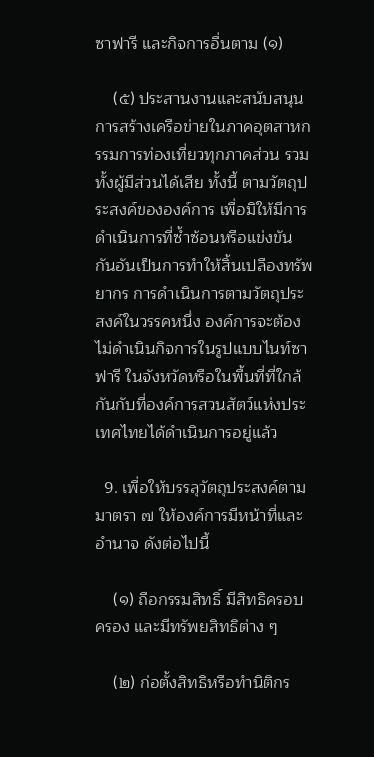ซาฟารี และกิจการอื่นตาม (๑)

    (๕) ประสานงานและสนับสนุนการสร้างเครือข่ายในภาคอุตสาหกรรมการท่องเที่ยวทุกภาคส่วน รวมทั้งผู้มีส่วนได้เสีย ทั้งนี้ ตามวัตถุประสงค์ขององค์การ เพื่อมิให้มีการดำเนินการที่ซ้ำซ้อนหรือแข่งขันกันอันเป็นการทำให้สิ้นเปลืองทรัพยากร การดำเนินการตามวัตถุประสงค์ในวรรคหนึ่ง องค์การจะต้องไม่ดำเนินกิจการในรูปแบบไนท์ซาฟารี ในจังหวัดหรือในพื้นที่ที่ใกล้กันกับที่องค์การสวนสัตว์แห่งประเทศไทยได้ดำเนินการอยู่แล้ว

  9. เพื่อให้บรรลุวัตถุประสงค์ตามมาตรา ๗ ให้องค์การมีหน้าที่และอำนาจ ดังต่อไปนี้

    (๑) ถือกรรมสิทธิ์ มีสิทธิครอบครอง และมีทรัพยสิทธิต่าง ๆ

    (๒) ก่อตั้งสิทธิหรือทำนิติกร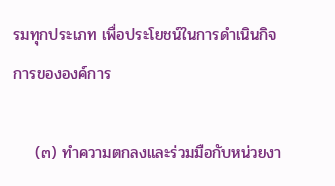รมทุกประเภท เพื่อประโยชน์ในการดำเนินกิจการขององค์การ

    (๓) ทำความตกลงและร่วมมือกับหน่วยงา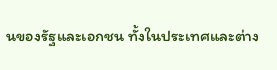นของรัฐและเอกชน ทั้งในประเทศและต่าง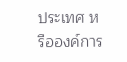ประเทศ หรือองค์การ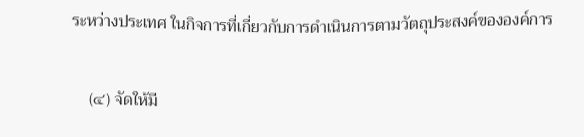ระหว่างประเทศ ในกิจการที่เกี่ยวกับการดำเนินการตามวัตถุประสงค์ขององค์การ

    (๔) จัดให้มี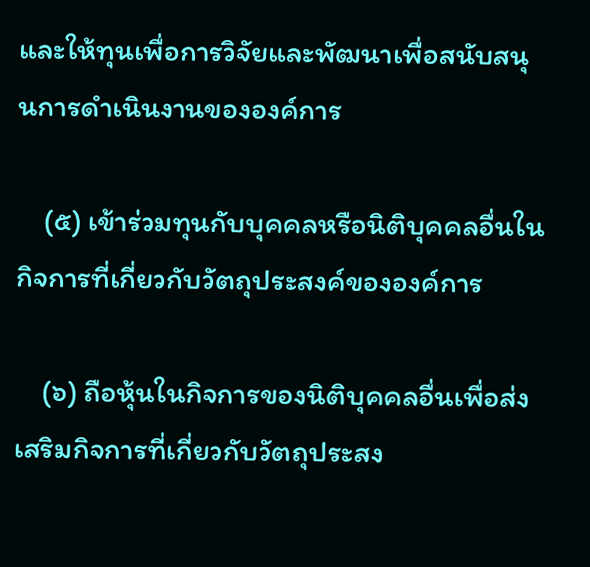และให้ทุนเพื่อการวิจัยและพัฒนาเพื่อสนับสนุนการดำเนินงานขององค์การ

    (๕) เข้าร่วมทุนกับบุคคลหรือนิติบุคคลอื่นในกิจการที่เกี่ยวกับวัตถุประสงค์ขององค์การ

    (๖) ถือหุ้นในกิจการของนิติบุคคลอื่นเพื่อส่งเสริมกิจการที่เกี่ยวกับวัตถุประสง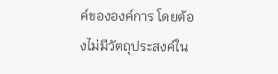ค์ขององค์การ โดยต้องไม่มีวัตถุประสงค์ใน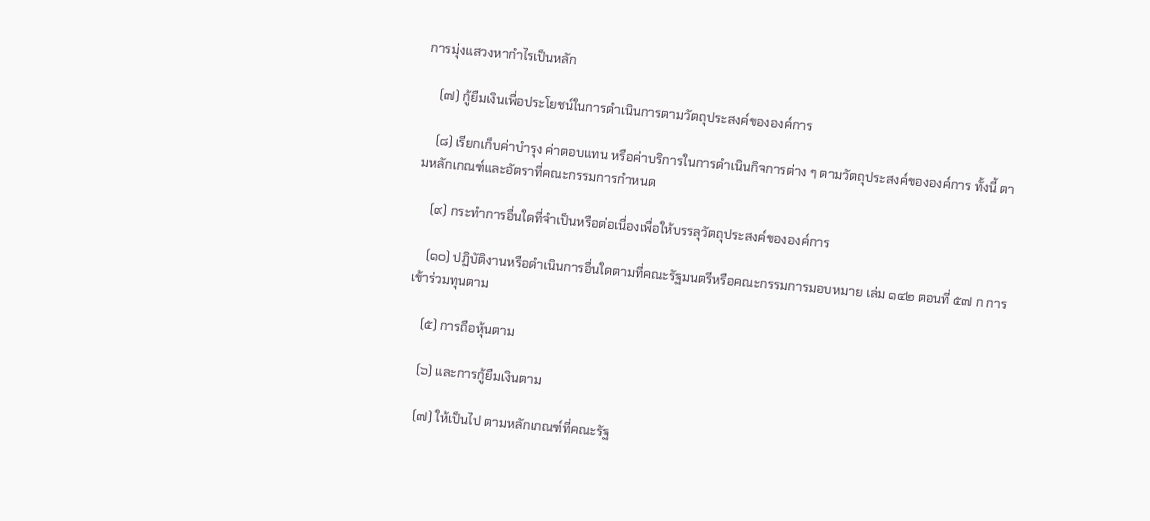การมุ่งแสวงหากำไรเป็นหลัก

    (๗) กู้ยืมเงินเพื่อประโยชน์ในการดำเนินการตามวัตถุประสงค์ขององค์การ

    (๘) เรียกเก็บค่าบำรุง ค่าตอบแทน หรือค่าบริการในการดำเนินกิจการต่าง ๆ ตามวัตถุประสงค์ขององค์การ ทั้งนี้ ตามหลักเกณฑ์และอัตราที่คณะกรรมการกำหนด

    (๙) กระทำการอื่นใดที่จำเป็นหรือต่อเนื่องเพื่อให้บรรลุวัตถุประสงค์ขององค์การ

    (๑๐) ปฏิบัติงานหรือดำเนินการอื่นใดตามที่คณะรัฐมนตรีหรือคณะกรรมการมอบหมาย เล่ม ๑๔๒ ตอนที่ ๕๗ ก การเข้าร่วมทุนตาม

    (๕) การถือหุ้นตาม

    (๖) และการกู้ยืมเงินตาม

    (๗) ให้เป็นไป ตามหลักเกณฑ์ที่คณะรัฐ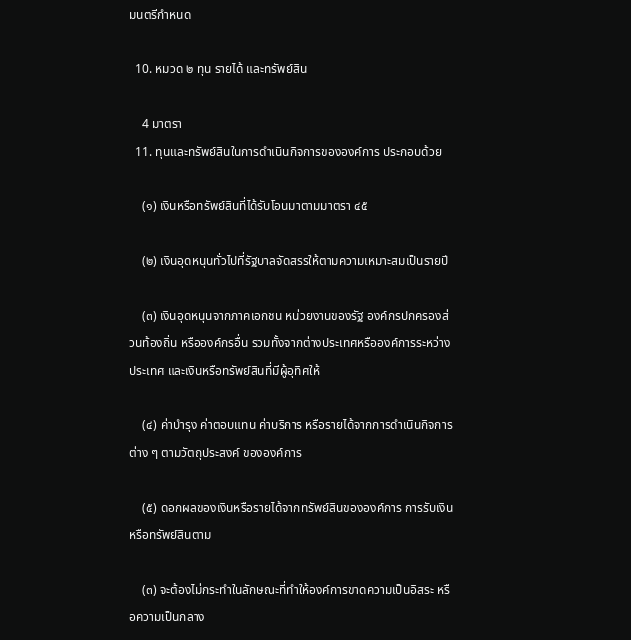มนตรีกำหนด

  10. หมวด ๒ ทุน รายได้ และทรัพย์สิน

    4 มาตรา
  11. ทุนและทรัพย์สินในการดำเนินกิจการขององค์การ ประกอบด้วย

    (๑) เงินหรือทรัพย์สินที่ได้รับโอนมาตามมาตรา ๔๕

    (๒) เงินอุดหนุนทั่วไปที่รัฐบาลจัดสรรให้ตามความเหมาะสมเป็นรายปี

    (๓) เงินอุดหนุนจากภาคเอกชน หน่วยงานของรัฐ องค์กรปกครองส่วนท้องถิ่น หรือองค์กรอื่น รวมทั้งจากต่างประเทศหรือองค์การระหว่างประเทศ และเงินหรือทรัพย์สินที่มีผู้อุทิศให้

    (๔) ค่าบำรุง ค่าตอบแทน ค่าบริการ หรือรายได้จากการดำเนินกิจการต่าง ๆ ตามวัตถุประสงค์ ขององค์การ

    (๕) ดอกผลของเงินหรือรายได้จากทรัพย์สินขององค์การ การรับเงินหรือทรัพย์สินตาม

    (๓) จะต้องไม่กระทำในลักษณะที่ทำให้องค์การขาดความเป็นอิสระ หรือความเป็นกลาง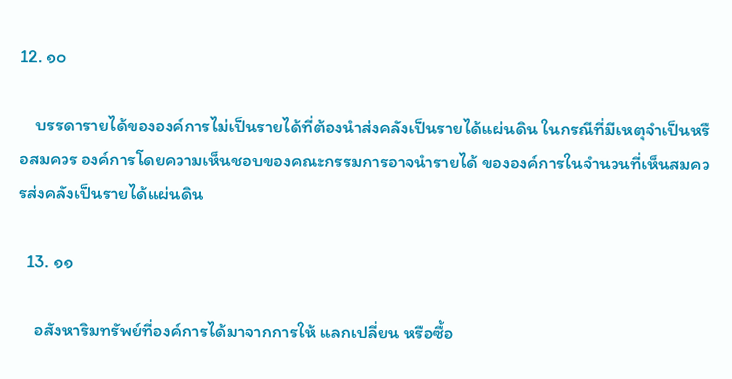12. ๑๐

    บรรดารายได้ขององค์การไม่เป็นรายได้ที่ต้องนำส่งคลังเป็นรายได้แผ่นดิน ในกรณีที่มีเหตุจำเป็นหรือสมควร องค์การโดยความเห็นชอบของคณะกรรมการอาจนำรายได้ ขององค์การในจำนวนที่เห็นสมควรส่งคลังเป็นรายได้แผ่นดิน

  13. ๑๑

    อสังหาริมทรัพย์ที่องค์การได้มาจากการให้ แลกเปลี่ยน หรือซื้อ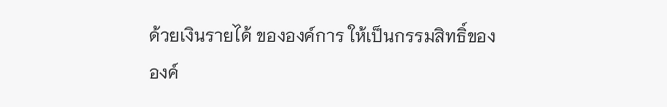ด้วยเงินรายได้ ขององค์การ ให้เป็นกรรมสิทธิ์ขององค์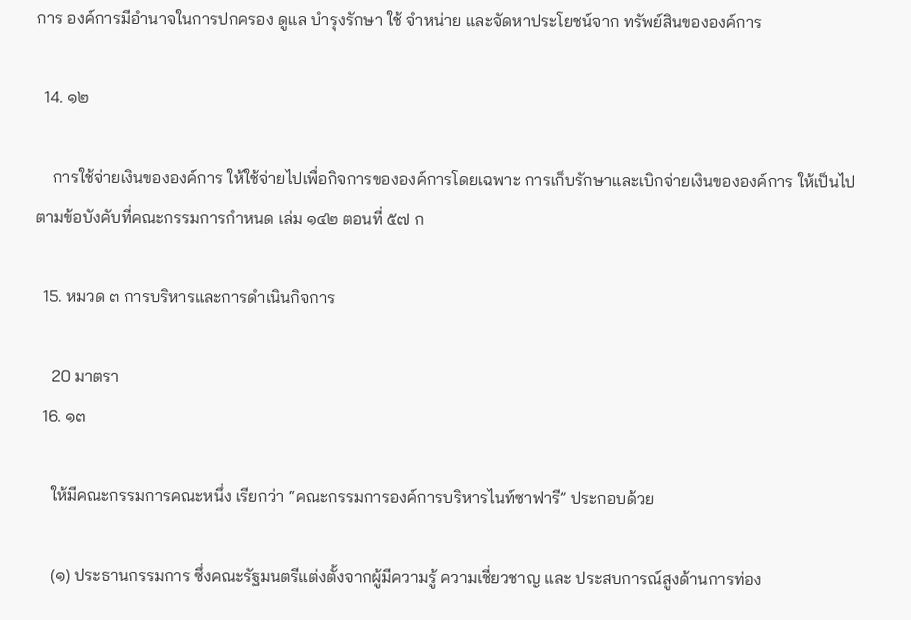การ องค์การมีอำนาจในการปกครอง ดูแล บำรุงรักษา ใช้ จำหน่าย และจัดหาประโยชน์จาก ทรัพย์สินขององค์การ

  14. ๑๒

    การใช้จ่ายเงินขององค์การ ให้ใช้จ่ายไปเพื่อกิจการขององค์การโดยเฉพาะ การเก็บรักษาและเบิกจ่ายเงินขององค์การ ให้เป็นไปตามข้อบังคับที่คณะกรรมการกำหนด เล่ม ๑๔๒ ตอนที่ ๕๗ ก

  15. หมวด ๓ การบริหารและการดำเนินกิจการ

    20 มาตรา
  16. ๑๓

    ให้มีคณะกรรมการคณะหนึ่ง เรียกว่า “คณะกรรมการองค์การบริหารไนท์ซาฟารี” ประกอบด้วย

    (๑) ประธานกรรมการ ซึ่งคณะรัฐมนตรีแต่งตั้งจากผู้มีความรู้ ความเชี่ยวชาญ และ ประสบการณ์สูงด้านการท่อง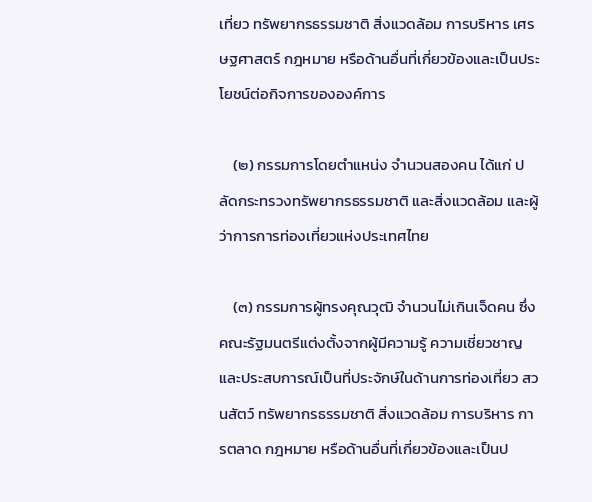เที่ยว ทรัพยากรธรรมชาติ สิ่งแวดล้อม การบริหาร เศรษฐศาสตร์ กฎหมาย หรือด้านอื่นที่เกี่ยวข้องและเป็นประโยชน์ต่อกิจการขององค์การ

    (๒) กรรมการโดยตำแหน่ง จำนวนสองคน ได้แก่ ปลัดกระทรวงทรัพยากรธรรมชาติ และสิ่งแวดล้อม และผู้ว่าการการท่องเที่ยวแห่งประเทศไทย

    (๓) กรรมการผู้ทรงคุณวุฒิ จำนวนไม่เกินเจ็ดคน ซึ่งคณะรัฐมนตรีแต่งตั้งจากผู้มีความรู้ ความเชี่ยวชาญ และประสบการณ์เป็นที่ประจักษ์ในด้านการท่องเที่ยว สวนสัตว์ ทรัพยากรธรรมชาติ สิ่งแวดล้อม การบริหาร การตลาด กฎหมาย หรือด้านอื่นที่เกี่ยวข้องและเป็นป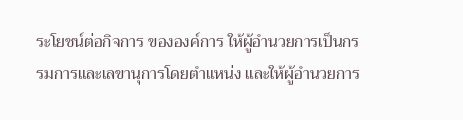ระโยชน์ต่อกิจการ ขององค์การ ให้ผู้อำนวยการเป็นกรรมการและเลขานุการโดยตำแหน่ง และให้ผู้อำนวยการ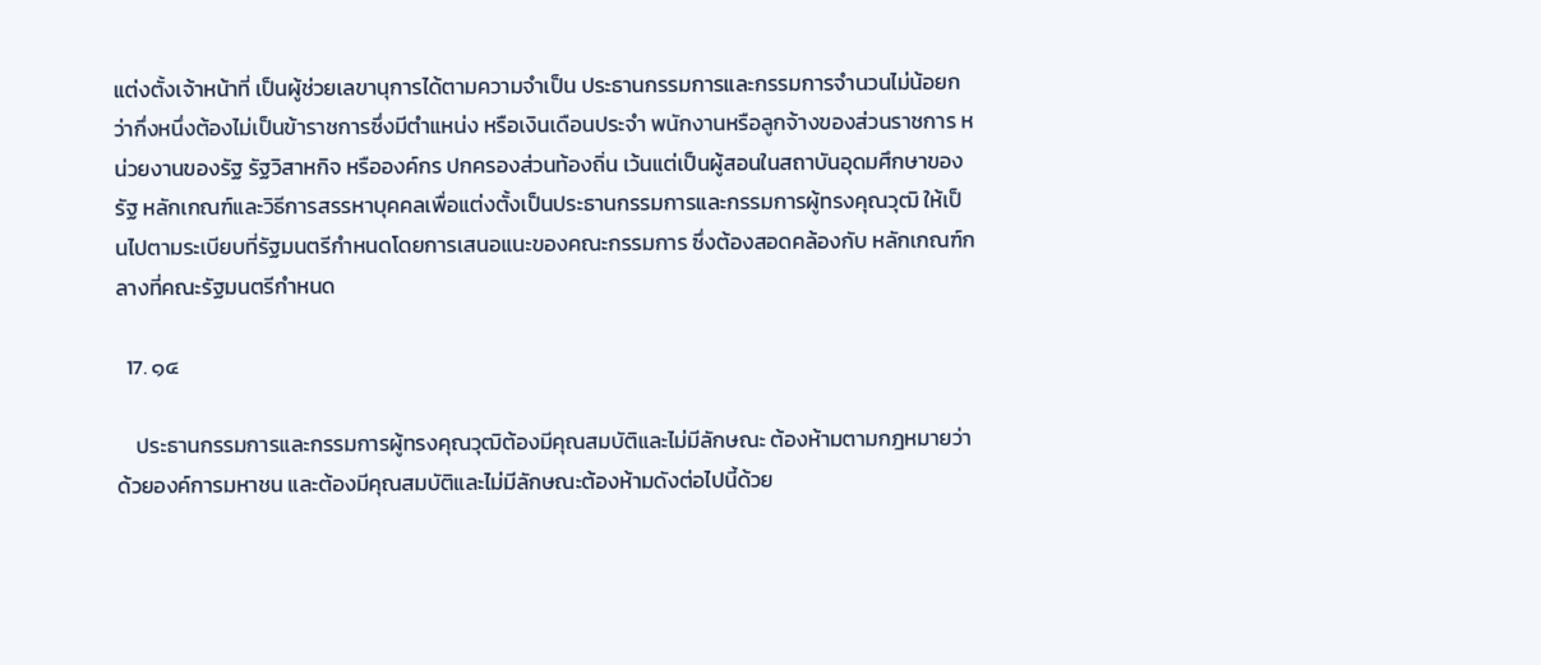แต่งตั้งเจ้าหน้าที่ เป็นผู้ช่วยเลขานุการได้ตามความจำเป็น ประธานกรรมการและกรรมการจำนวนไม่น้อยกว่ากึ่งหนึ่งต้องไม่เป็นข้าราชการซึ่งมีตำแหน่ง หรือเงินเดือนประจำ พนักงานหรือลูกจ้างของส่วนราชการ หน่วยงานของรัฐ รัฐวิสาหกิจ หรือองค์กร ปกครองส่วนท้องถิ่น เว้นแต่เป็นผู้สอนในสถาบันอุดมศึกษาของรัฐ หลักเกณฑ์และวิธีการสรรหาบุคคลเพื่อแต่งตั้งเป็นประธานกรรมการและกรรมการผู้ทรงคุณวุฒิ ให้เป็นไปตามระเบียบที่รัฐมนตรีกำหนดโดยการเสนอแนะของคณะกรรมการ ซึ่งต้องสอดคล้องกับ หลักเกณฑ์กลางที่คณะรัฐมนตรีกำหนด

  17. ๑๔

    ประธานกรรมการและกรรมการผู้ทรงคุณวุฒิต้องมีคุณสมบัติและไม่มีลักษณะ ต้องห้ามตามกฎหมายว่าด้วยองค์การมหาชน และต้องมีคุณสมบัติและไม่มีลักษณะต้องห้ามดังต่อไปนี้ด้วย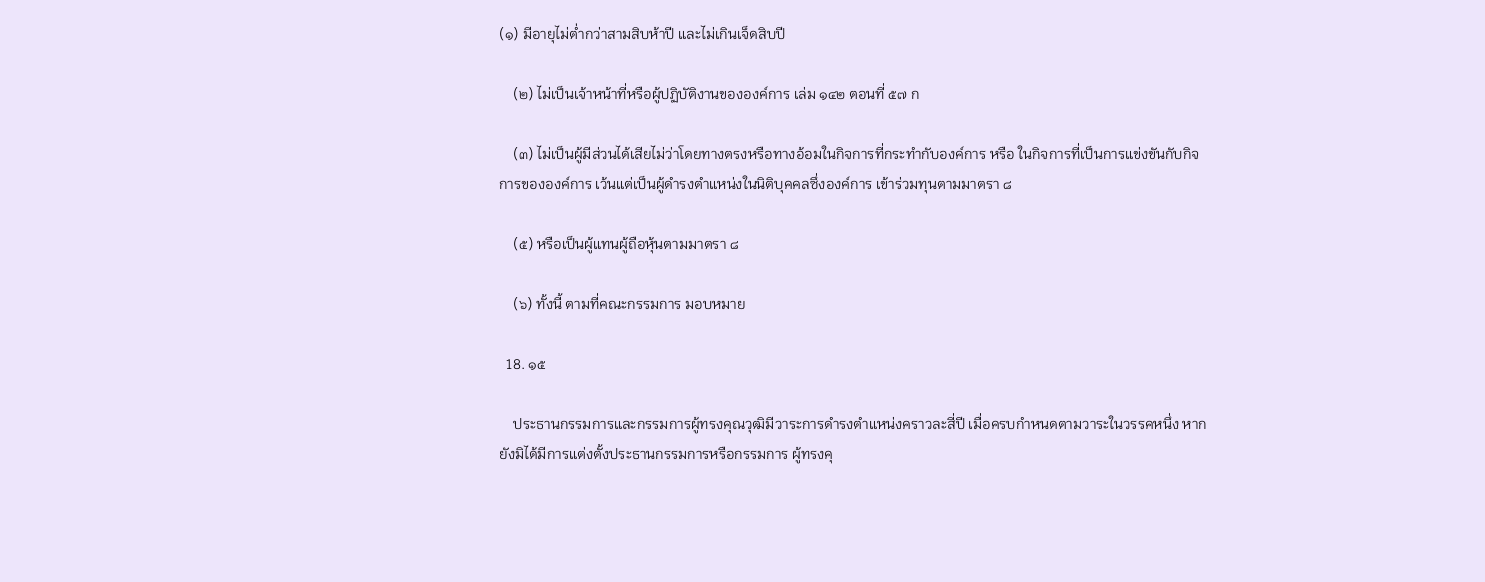(๑) มีอายุไม่ต่ำกว่าสามสิบห้าปี และไม่เกินเจ็ดสิบปี

    (๒) ไม่เป็นเจ้าหน้าที่หรือผู้ปฏิบัติงานขององค์การ เล่ม ๑๔๒ ตอนที่ ๕๗ ก

    (๓) ไม่เป็นผู้มีส่วนได้เสียไม่ว่าโดยทางตรงหรือทางอ้อมในกิจการที่กระทำกับองค์การ หรือ ในกิจการที่เป็นการแข่งขันกับกิจการขององค์การ เว้นแต่เป็นผู้ดำรงตำแหน่งในนิติบุคคลซึ่งองค์การ เข้าร่วมทุนตามมาตรา ๘

    (๕) หรือเป็นผู้แทนผู้ถือหุ้นตามมาตรา ๘

    (๖) ทั้งนี้ ตามที่คณะกรรมการ มอบหมาย

  18. ๑๕

    ประธานกรรมการและกรรมการผู้ทรงคุณวุฒิมีวาระการดำรงตำแหน่งคราวละสี่ปี เมื่อครบกำหนดตามวาระในวรรคหนึ่ง หากยังมิได้มีการแต่งตั้งประธานกรรมการหรือกรรมการ ผู้ทรงคุ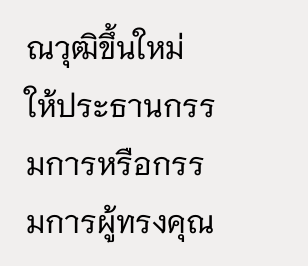ณวุฒิขึ้นใหม่ ให้ประธานกรรมการหรือกรรมการผู้ทรงคุณ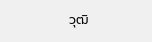วุฒิ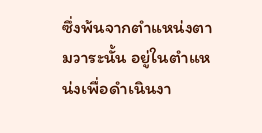ซึ่งพ้นจากตำแหน่งตามวาระนั้น อยู่ในตำแหน่งเพื่อดำเนินงา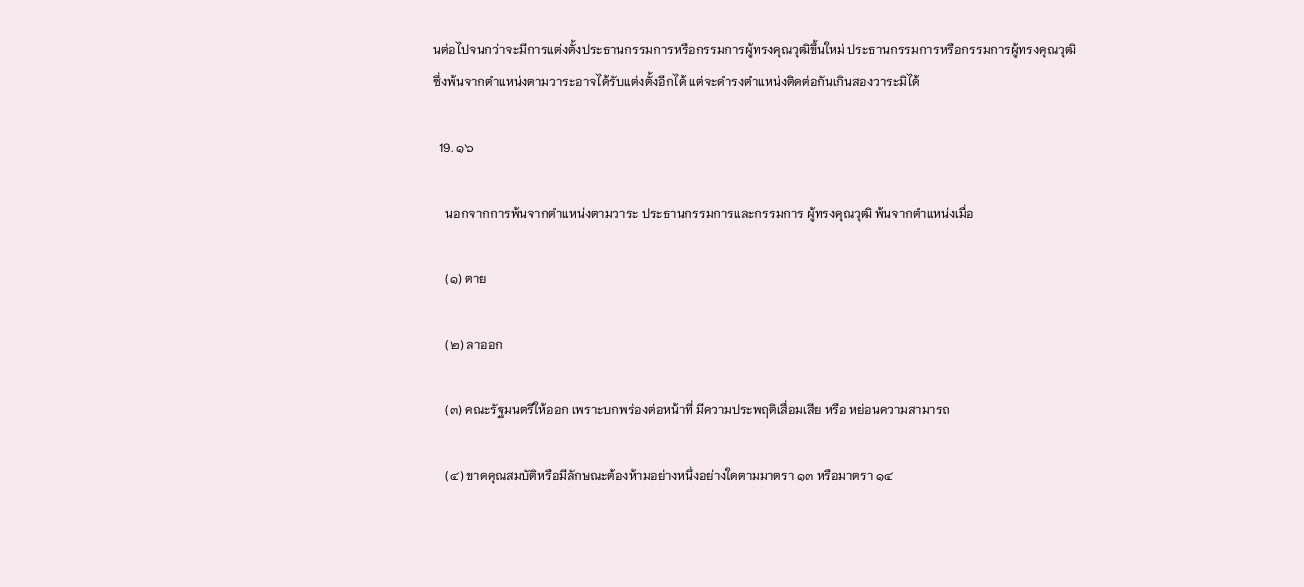นต่อไปจนกว่าจะมีการแต่งตั้งประธานกรรมการหรือกรรมการผู้ทรงคุณวุฒิขึ้นใหม่ ประธานกรรมการหรือกรรมการผู้ทรงคุณวุฒิซึ่งพ้นจากตำแหน่งตามวาระอาจได้รับแต่งตั้งอีกได้ แต่จะดำรงตำแหน่งติดต่อกันเกินสองวาระมิได้

  19. ๑๖

    นอกจากการพ้นจากตำแหน่งตามวาระ ประธานกรรมการและกรรมการ ผู้ทรงคุณวุฒิ พ้นจากตำแหน่งเมื่อ

    (๑) ตาย

    (๒) ลาออก

    (๓) คณะรัฐมนตรีให้ออก เพราะบกพร่องต่อหน้าที่ มีความประพฤติเสื่อมเสีย หรือ หย่อนความสามารถ

    (๔) ขาดคุณสมบัติหรือมีลักษณะต้องห้ามอย่างหนึ่งอย่างใดตามมาตรา ๑๓ หรือมาตรา ๑๔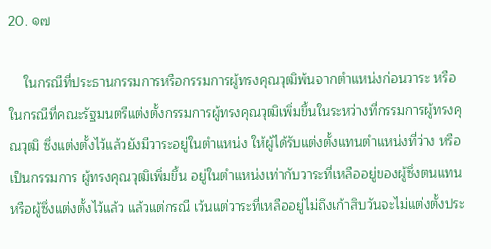20. ๑๗

    ในกรณีที่ประธานกรรมการหรือกรรมการผู้ทรงคุณวุฒิพ้นจากตำแหน่งก่อนวาระ หรือในกรณีที่คณะรัฐมนตรีแต่งตั้งกรรมการผู้ทรงคุณวุฒิเพิ่มขึ้นในระหว่างที่กรรมการผู้ทรงคุณวุฒิ ซึ่งแต่งตั้งไว้แล้วยังมีวาระอยู่ในตำแหน่ง ให้ผู้ได้รับแต่งตั้งแทนตำแหน่งที่ว่าง หรือเป็นกรรมการ ผู้ทรงคุณวุฒิเพิ่มขึ้น อยู่ในตำแหน่งเท่ากับวาระที่เหลืออยู่ของผู้ซึ่งตนแทนหรือผู้ซึ่งแต่งตั้งไว้แล้ว แล้วแต่กรณี เว้นแต่วาระที่เหลืออยู่ไม่ถึงเก้าสิบวันจะไม่แต่งตั้งประ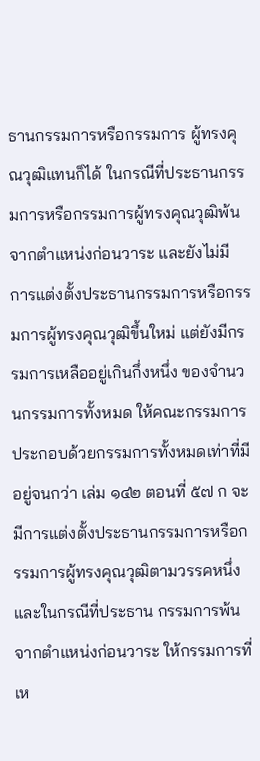ธานกรรมการหรือกรรมการ ผู้ทรงคุณวุฒิแทนก็ได้ ในกรณีที่ประธานกรรมการหรือกรรมการผู้ทรงคุณวุฒิพ้นจากตำแหน่งก่อนวาระ และยังไม่มี การแต่งตั้งประธานกรรมการหรือกรรมการผู้ทรงคุณวุฒิขึ้นใหม่ แต่ยังมีกรรมการเหลืออยู่เกินกึ่งหนึ่ง ของจำนวนกรรมการทั้งหมด ให้คณะกรรมการประกอบด้วยกรรมการทั้งหมดเท่าที่มีอยู่จนกว่า เล่ม ๑๔๒ ตอนที่ ๕๗ ก จะมีการแต่งตั้งประธานกรรมการหรือกรรมการผู้ทรงคุณวุฒิตามวรรคหนึ่ง และในกรณีที่ประธาน กรรมการพ้นจากตำแหน่งก่อนวาระ ให้กรรมการที่เห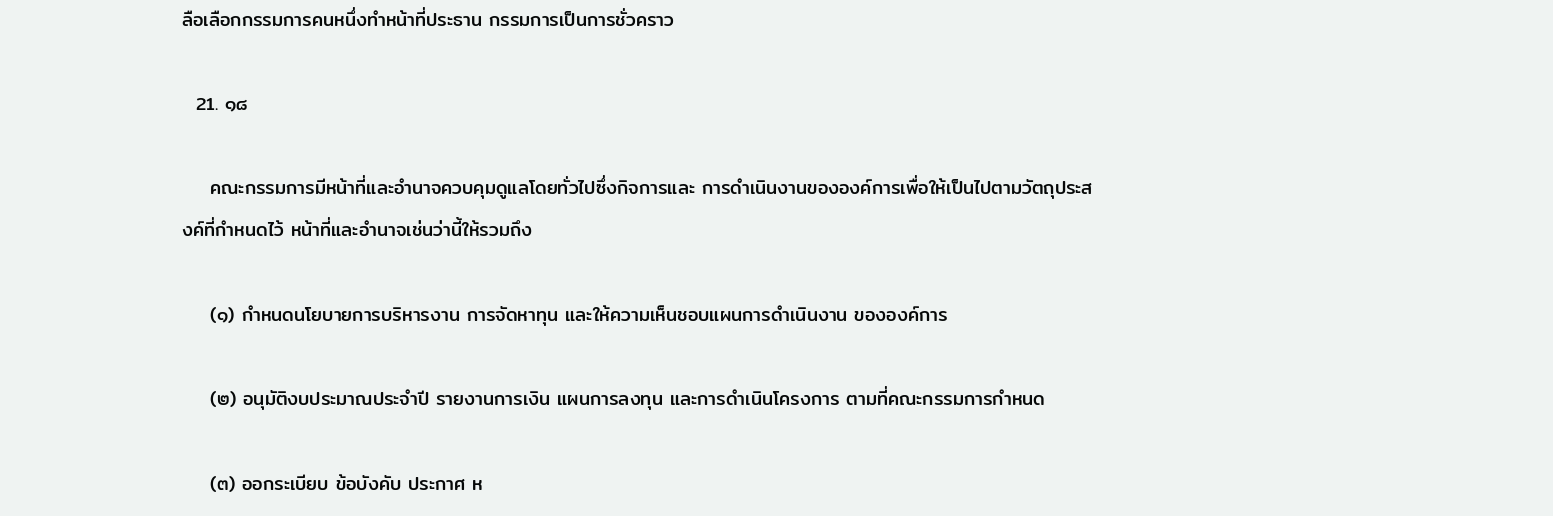ลือเลือกกรรมการคนหนึ่งทำหน้าที่ประธาน กรรมการเป็นการชั่วคราว

  21. ๑๘

    คณะกรรมการมีหน้าที่และอำนาจควบคุมดูแลโดยทั่วไปซึ่งกิจการและ การดำเนินงานขององค์การเพื่อให้เป็นไปตามวัตถุประสงค์ที่กำหนดไว้ หน้าที่และอำนาจเช่นว่านี้ให้รวมถึง

    (๑) กำหนดนโยบายการบริหารงาน การจัดหาทุน และให้ความเห็นชอบแผนการดำเนินงาน ขององค์การ

    (๒) อนุมัติงบประมาณประจำปี รายงานการเงิน แผนการลงทุน และการดำเนินโครงการ ตามที่คณะกรรมการกำหนด

    (๓) ออกระเบียบ ข้อบังคับ ประกาศ ห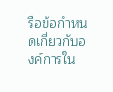รือข้อกำหนดเกี่ยวกับองค์การใน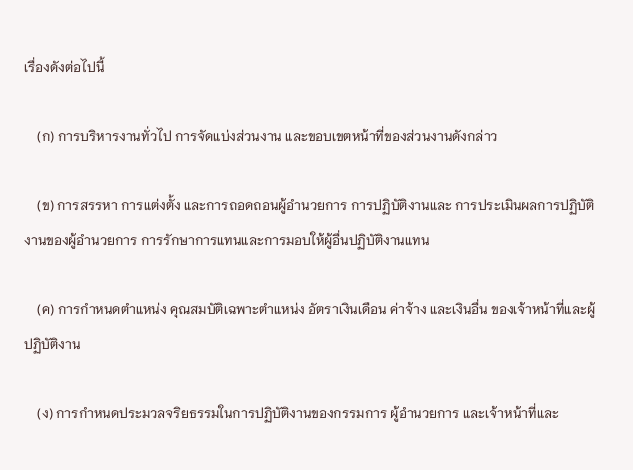เรื่องดังต่อไปนี้

    (ก) การบริหารงานทั่วไป การจัดแบ่งส่วนงาน และขอบเขตหน้าที่ของส่วนงานดังกล่าว

    (ข) การสรรหา การแต่งตั้ง และการถอดถอนผู้อำนวยการ การปฏิบัติงานและ การประเมินผลการปฏิบัติงานของผู้อำนวยการ การรักษาการแทนและการมอบให้ผู้อื่นปฏิบัติงานแทน

    (ค) การกำหนดตำแหน่ง คุณสมบัติเฉพาะตำแหน่ง อัตราเงินเดือน ค่าจ้าง และเงินอื่น ของเจ้าหน้าที่และผู้ปฏิบัติงาน

    (ง) การกำหนดประมวลจริยธรรมในการปฏิบัติงานของกรรมการ ผู้อำนวยการ และเจ้าหน้าที่และ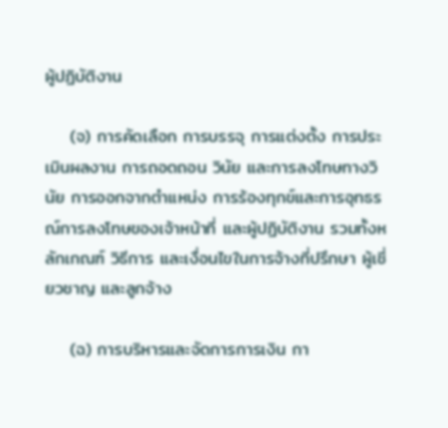ผู้ปฏิบัติงาน

    (จ) การคัดเลือก การบรรจุ การแต่งตั้ง การประเมินผลงาน การถอดถอน วินัย และการลงโทษทางวินัย การออกจากตำแหน่ง การร้องทุกข์และการอุทธรณ์การลงโทษของเจ้าหน้าที่ และผู้ปฏิบัติงาน รวมทั้งหลักเกณฑ์ วิธีการ และเงื่อนไขในการจ้างที่ปรึกษา ผู้เชี่ยวชาญ และลูกจ้าง

    (ฉ) การบริหารและจัดการการเงิน กา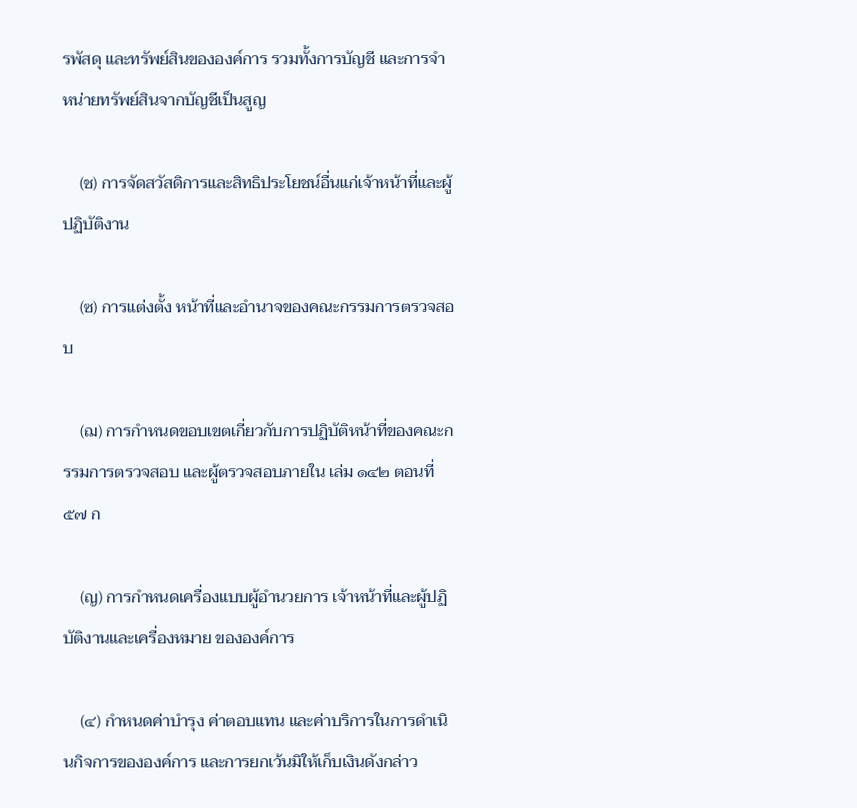รพัสดุ และทรัพย์สินขององค์การ รวมทั้งการบัญชี และการจำหน่ายทรัพย์สินจากบัญชีเป็นสูญ

    (ช) การจัดสวัสดิการและสิทธิประโยชน์อื่นแก่เจ้าหน้าที่และผู้ปฏิบัติงาน

    (ซ) การแต่งตั้ง หน้าที่และอำนาจของคณะกรรมการตรวจสอบ

    (ฌ) การกำหนดขอบเขตเกี่ยวกับการปฏิบัติหน้าที่ของคณะกรรมการตรวจสอบ และผู้ตรวจสอบภายใน เล่ม ๑๔๒ ตอนที่ ๕๗ ก

    (ญ) การกำหนดเครื่องแบบผู้อำนวยการ เจ้าหน้าที่และผู้ปฏิบัติงานและเครื่องหมาย ขององค์การ

    (๔) กำหนดค่าบำรุง ค่าตอบแทน และค่าบริการในการดำเนินกิจการขององค์การ และการยกเว้นมิให้เก็บเงินดังกล่าว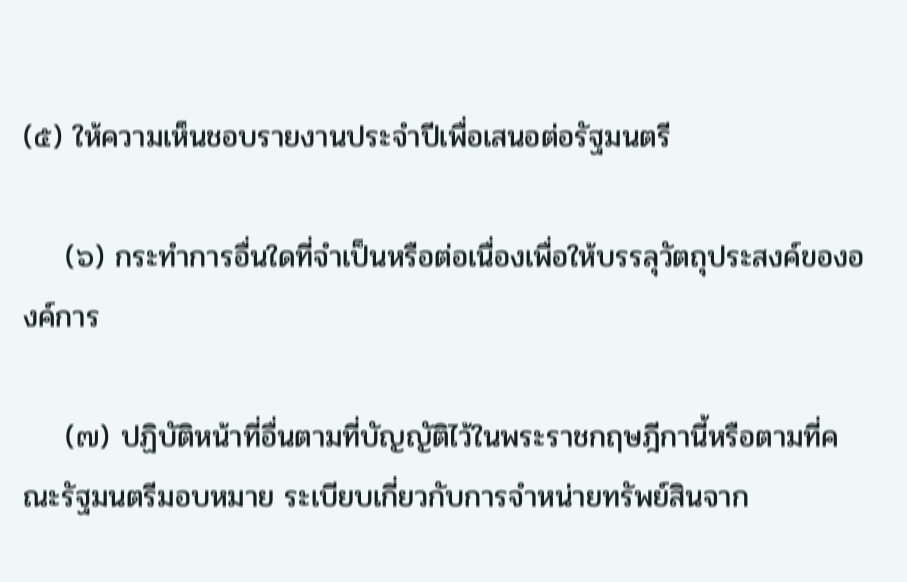(๕) ให้ความเห็นชอบรายงานประจำปีเพื่อเสนอต่อรัฐมนตรี

    (๖) กระทำการอื่นใดที่จำเป็นหรือต่อเนื่องเพื่อให้บรรลุวัตถุประสงค์ขององค์การ

    (๗) ปฏิบัติหน้าที่อื่นตามที่บัญญัติไว้ในพระราชกฤษฎีกานี้หรือตามที่คณะรัฐมนตรีมอบหมาย ระเบียบเกี่ยวกับการจำหน่ายทรัพย์สินจาก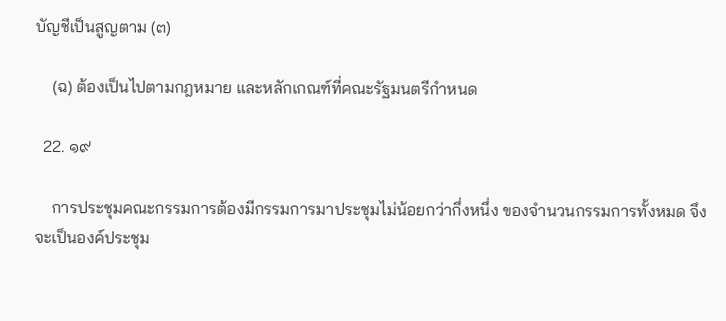บัญชีเป็นสูญตาม (๓)

    (ฉ) ต้องเป็นไปตามกฎหมาย และหลักเกณฑ์ที่คณะรัฐมนตรีกำหนด

  22. ๑๙

    การประชุมคณะกรรมการต้องมีกรรมการมาประชุมไม่น้อยกว่ากึ่งหนึ่ง ของจำนวนกรรมการทั้งหมด จึงจะเป็นองค์ประชุม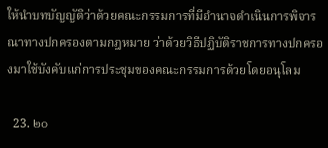ให้นำบทบัญญัติว่าด้วยคณะกรรมการที่มีอำนาจดำเนินการพิจารณาทางปกครองตามกฎหมาย ว่าด้วยวิธีปฏิบัติราชการทางปกครองมาใช้บังคับแก่การประชุมของคณะกรรมการด้วยโดยอนุโลม

  23. ๒๐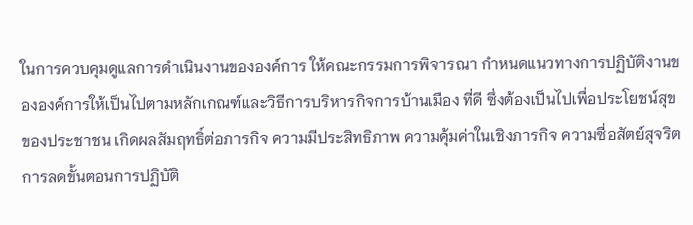ในการควบคุมดูแลการดำเนินงานขององค์การ ให้คณะกรรมการพิจารณา กำหนดแนวทางการปฏิบัติงานขององค์การให้เป็นไปตามหลักเกณฑ์และวิธีการบริหารกิจการบ้านเมือง ที่ดี ซึ่งต้องเป็นไปเพื่อประโยชน์สุขของประชาชน เกิดผลสัมฤทธิ์ต่อภารกิจ ความมีประสิทธิภาพ ความคุ้มค่าในเชิงภารกิจ ความซื่อสัตย์สุจริต การลดขั้นตอนการปฏิบัติ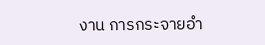งาน การกระจายอำ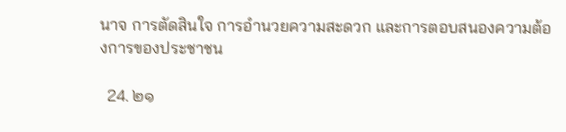นาจ การตัดสินใจ การอำนวยความสะดวก และการตอบสนองความต้องการของประชาชน

  24. ๒๑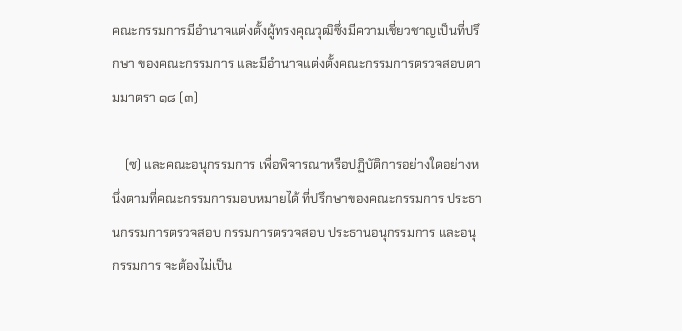คณะกรรมการมีอำนาจแต่งตั้งผู้ทรงคุณวุฒิซึ่งมีความเชี่ยวชาญเป็นที่ปรึกษา ของคณะกรรมการ และมีอำนาจแต่งตั้งคณะกรรมการตรวจสอบตามมาตรา ๑๘ (๓)

    (ซ) และคณะอนุกรรมการ เพื่อพิจารณาหรือปฏิบัติการอย่างใดอย่างหนึ่งตามที่คณะกรรมการมอบหมายได้ ที่ปรึกษาของคณะกรรมการ ประธานกรรมการตรวจสอบ กรรมการตรวจสอบ ประธานอนุกรรมการ และอนุกรรมการ จะต้องไม่เป็น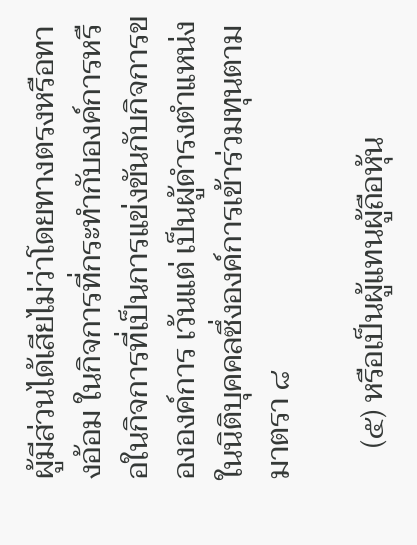ผู้มีส่วนได้เสียไม่ว่าโดยทางตรงหรือทางอ้อม ในกิจการที่กระทำกับองค์การหรือในกิจการที่เป็นการแข่งขันกับกิจการขององค์การ เว้นแต่ เป็นผู้ดำรงตำแหน่งในนิติบุคคลซึ่งองค์การเข้าร่วมทุนตามมาตรา ๘

    (๕) หรือเป็นผู้แทนผู้ถือหุ้น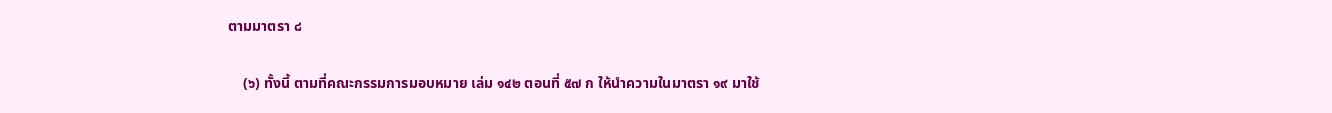ตามมาตรา ๘

    (๖) ทั้งนี้ ตามที่คณะกรรมการมอบหมาย เล่ม ๑๔๒ ตอนที่ ๕๗ ก ให้นำความในมาตรา ๑๙ มาใช้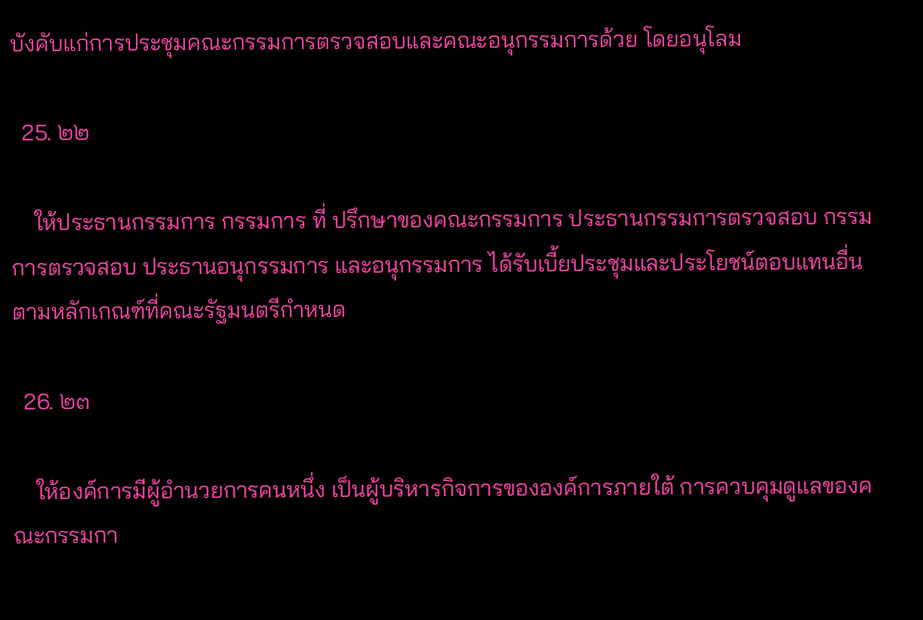บังคับแก่การประชุมคณะกรรมการตรวจสอบและคณะอนุกรรมการด้วย โดยอนุโลม

  25. ๒๒

    ให้ประธานกรรมการ กรรมการ ที่ ปรึกษาของคณะกรรมการ ประธานกรรมการตรวจสอบ กรรมการตรวจสอบ ประธานอนุกรรมการ และอนุกรรมการ ได้รับเบี้ยประชุมและประโยชน์ตอบแทนอื่นตามหลักเกณฑ์ที่คณะรัฐมนตรีกำหนด

  26. ๒๓

    ให้องค์การมีผู้อำนวยการคนหนึ่ง เป็นผู้บริหารกิจการขององค์การภายใต้ การควบคุมดูแลของคณะกรรมกา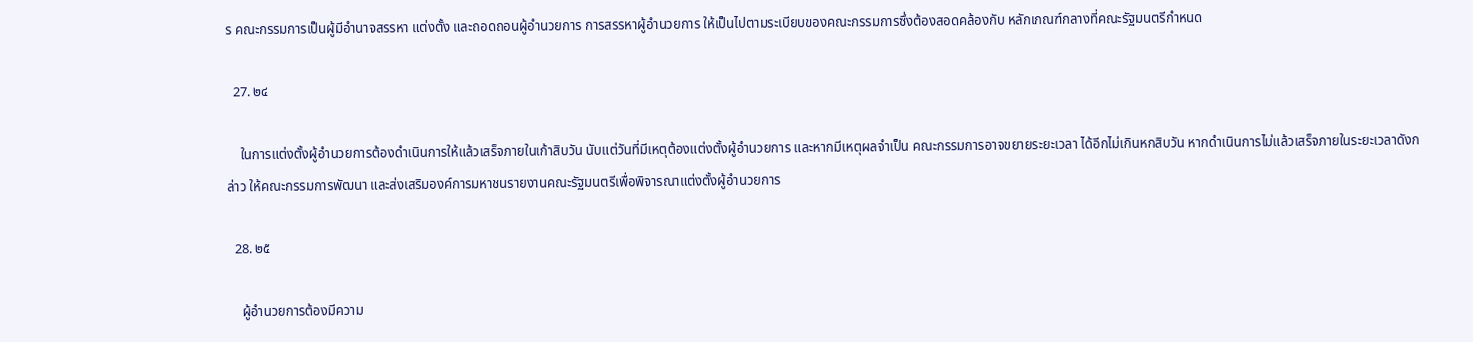ร คณะกรรมการเป็นผู้มีอำนาจสรรหา แต่งตั้ง และถอดถอนผู้อำนวยการ การสรรหาผู้อำนวยการ ให้เป็นไปตามระเบียบของคณะกรรมการซึ่งต้องสอดคล้องกับ หลักเกณฑ์กลางที่คณะรัฐมนตรีกำหนด

  27. ๒๔

    ในการแต่งตั้งผู้อำนวยการต้องดำเนินการให้แล้วเสร็จภายในเก้าสิบวัน นับแต่วันที่มีเหตุต้องแต่งตั้งผู้อำนวยการ และหากมีเหตุผลจำเป็น คณะกรรมการอาจขยายระยะเวลา ได้อีกไม่เกินหกสิบวัน หากดำเนินการไม่แล้วเสร็จภายในระยะเวลาดังกล่าว ให้คณะกรรมการพัฒนา และส่งเสริมองค์การมหาชนรายงานคณะรัฐมนตรีเพื่อพิจารณาแต่งตั้งผู้อำนวยการ

  28. ๒๕

    ผู้อำนวยการต้องมีความ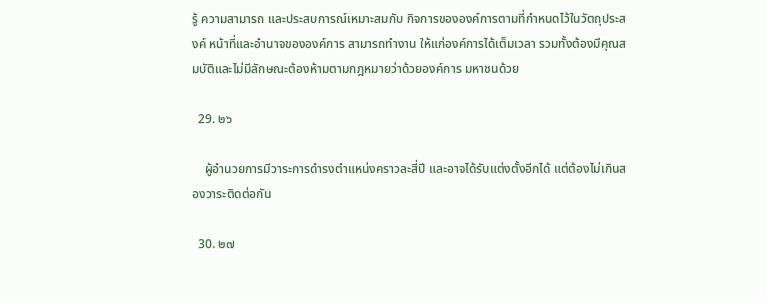รู้ ความสามารถ และประสบการณ์เหมาะสมกับ กิจการขององค์การตามที่กำหนดไว้ในวัตถุประสงค์ หน้าที่และอำนาจขององค์การ สามารถทำงาน ให้แก่องค์การได้เต็มเวลา รวมทั้งต้องมีคุณสมบัติและไม่มีลักษณะต้องห้ามตามกฎหมายว่าด้วยองค์การ มหาชนด้วย

  29. ๒๖

    ผู้อำนวยการมีวาระการดำรงตำแหน่งคราวละสี่ปี และอาจได้รับแต่งตั้งอีกได้ แต่ต้องไม่เกินสองวาระติดต่อกัน

  30. ๒๗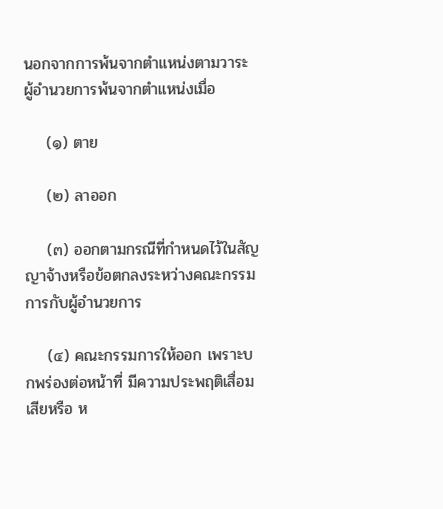นอกจากการพ้นจากตำแหน่งตามวาระ ผู้อำนวยการพ้นจากตำแหน่งเมื่อ

    (๑) ตาย

    (๒) ลาออก

    (๓) ออกตามกรณีที่กำหนดไว้ในสัญญาจ้างหรือข้อตกลงระหว่างคณะกรรมการกับผู้อำนวยการ

    (๔) คณะกรรมการให้ออก เพราะบกพร่องต่อหน้าที่ มีความประพฤติเสื่อมเสียหรือ ห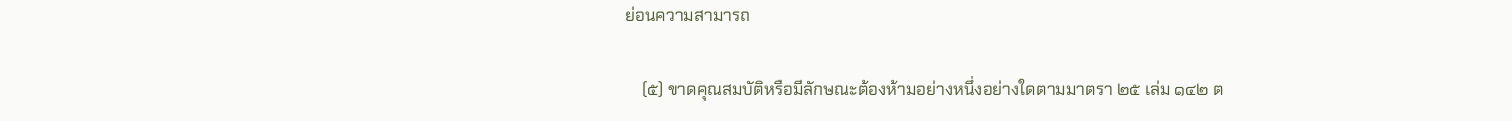ย่อนความสามารถ

    (๕) ขาดคุณสมบัติหรือมีลักษณะต้องห้ามอย่างหนึ่งอย่างใดตามมาตรา ๒๕ เล่ม ๑๔๒ ต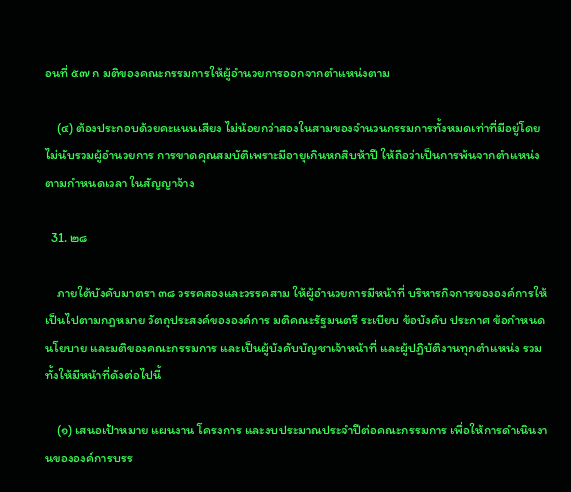อนที่ ๕๗ ก มติของคณะกรรมการให้ผู้อำนวยการออกจากตำแหน่งตาม

    (๔) ต้องประกอบด้วยคะแนนเสียง ไม่น้อยกว่าสองในสามของจำนวนกรรมการทั้งหมดเท่าที่มีอยู่โดยไม่นับรวมผู้อำนวยการ การขาดคุณสมบัติเพราะมีอายุเกินหกสิบห้าปี ให้ถือว่าเป็นการพ้นจากตำแหน่งตามกำหนดเวลา ในสัญญาจ้าง

  31. ๒๘

    ภายใต้บังคับมาตรา ๓๘ วรรคสองและวรรคสาม ให้ผู้อำนวยการมีหน้าที่ บริหารกิจการขององค์การให้เป็นไปตามกฎหมาย วัตถุประสงค์ขององค์การ มติคณะรัฐมนตรี ระเบียบ ข้อบังคับ ประกาศ ข้อกำหนด นโยบาย และมติของคณะกรรมการ และเป็นผู้บังคับบัญชาเจ้าหน้าที่ และผู้ปฏิบัติงานทุกตำแหน่ง รวมทั้งให้มีหน้าที่ดังต่อไปนี้

    (๑) เสนอเป้าหมาย แผนงาน โครงการ และงบประมาณประจำปีต่อคณะกรรมการ เพื่อให้การดำเนินงานขององค์การบรร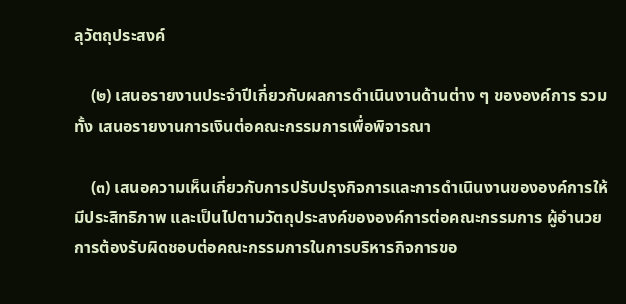ลุวัตถุประสงค์

    (๒) เสนอรายงานประจำปีเกี่ยวกับผลการดำเนินงานด้านต่าง ๆ ขององค์การ รวมทั้ง เสนอรายงานการเงินต่อคณะกรรมการเพื่อพิจารณา

    (๓) เสนอความเห็นเกี่ยวกับการปรับปรุงกิจการและการดำเนินงานขององค์การให้มีประสิทธิภาพ และเป็นไปตามวัตถุประสงค์ขององค์การต่อคณะกรรมการ ผู้อำนวยการต้องรับผิดชอบต่อคณะกรรมการในการบริหารกิจการขอ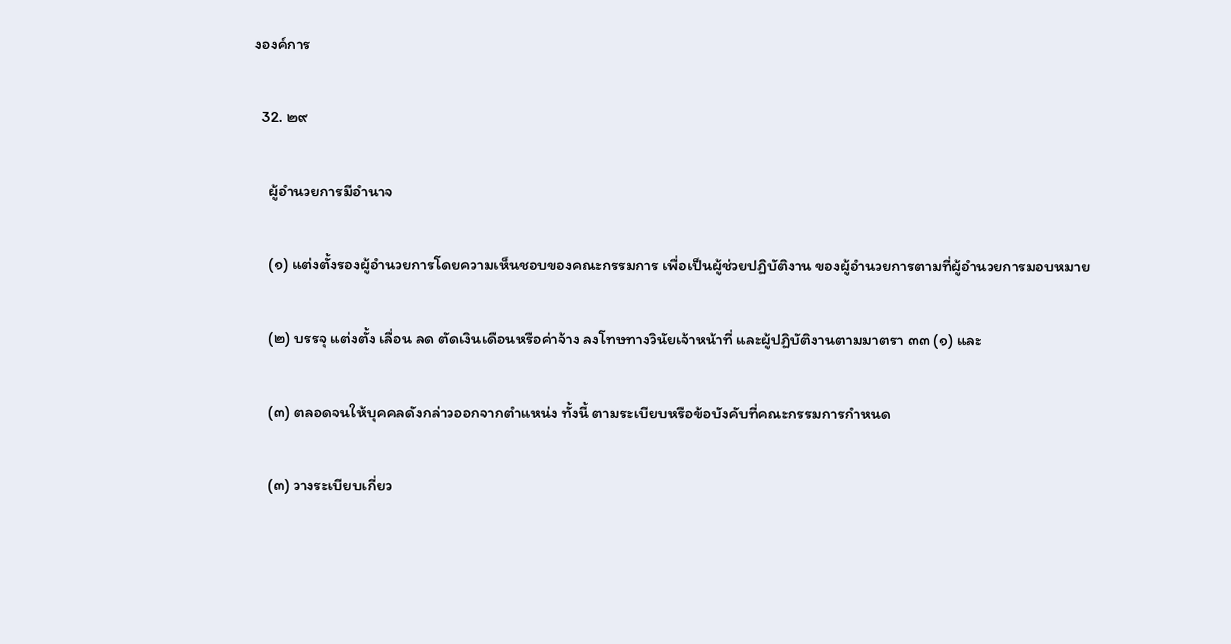งองค์การ

  32. ๒๙

    ผู้อำนวยการมีอำนาจ

    (๑) แต่งตั้งรองผู้อำนวยการโดยความเห็นชอบของคณะกรรมการ เพื่อเป็นผู้ช่วยปฏิบัติงาน ของผู้อำนวยการตามที่ผู้อำนวยการมอบหมาย

    (๒) บรรจุ แต่งตั้ง เลื่อน ลด ตัดเงินเดือนหรือค่าจ้าง ลงโทษทางวินัยเจ้าหน้าที่ และผู้ปฏิบัติงานตามมาตรา ๓๓ (๑) และ

    (๓) ตลอดจนให้บุคคลดังกล่าวออกจากตำแหน่ง ทั้งนี้ ตามระเบียบหรือข้อบังคับที่คณะกรรมการกำหนด

    (๓) วางระเบียบเกี่ยว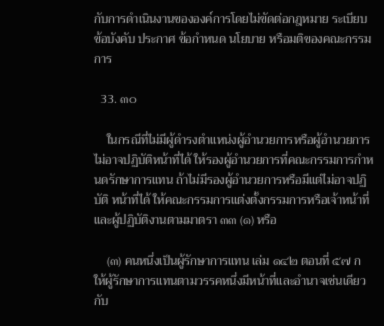กับการดำเนินงานขององค์การโดยไม่ขัดต่อกฎหมาย ระเบียบ ข้อบังคับ ประกาศ ข้อกำหนด นโยบาย หรือมติของคณะกรรมการ

  33. ๓๐

    ในกรณีที่ไม่มีผู้ดำรงตำแหน่งผู้อำนวยการหรือผู้อำนวยการไม่อาจปฏิบัติหน้าที่ได้ ให้รองผู้อำนวยการที่คณะกรรมการกำหนดรักษาการแทน ถ้าไม่มีรองผู้อำนวยการหรือมีแต่ไม่อาจปฏิบัติ หน้าที่ได้ ให้คณะกรรมการแต่งตั้งกรรมการหรือเจ้าหน้าที่และผู้ปฏิบัติงานตามมาตรา ๓๓ (๑) หรือ

    (๓) คนหนึ่งเป็นผู้รักษาการแทน เล่ม ๑๔๒ ตอนที่ ๕๗ ก ให้ผู้รักษาการแทนตามวรรคหนึ่งมีหน้าที่และอำนาจเช่นเดียวกับ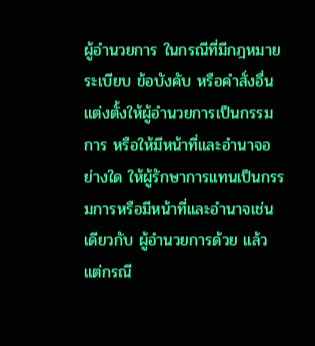ผู้อำนวยการ ในกรณีที่มีกฎหมาย ระเบียบ ข้อบังคับ หรือคำสั่งอื่นแต่งตั้งให้ผู้อำนวยการเป็นกรรมการ หรือให้มีหน้าที่และอำนาจอย่างใด ให้ผู้รักษาการแทนเป็นกรรมการหรือมีหน้าที่และอำนาจเช่นเดียวกับ ผู้อำนวยการด้วย แล้วแต่กรณี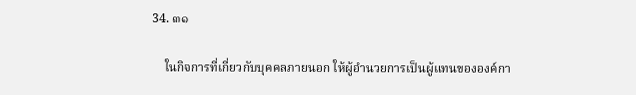34. ๓๑

    ในกิจการที่เกี่ยวกับบุคคลภายนอก ให้ผู้อำนวยการเป็นผู้แทนขององค์กา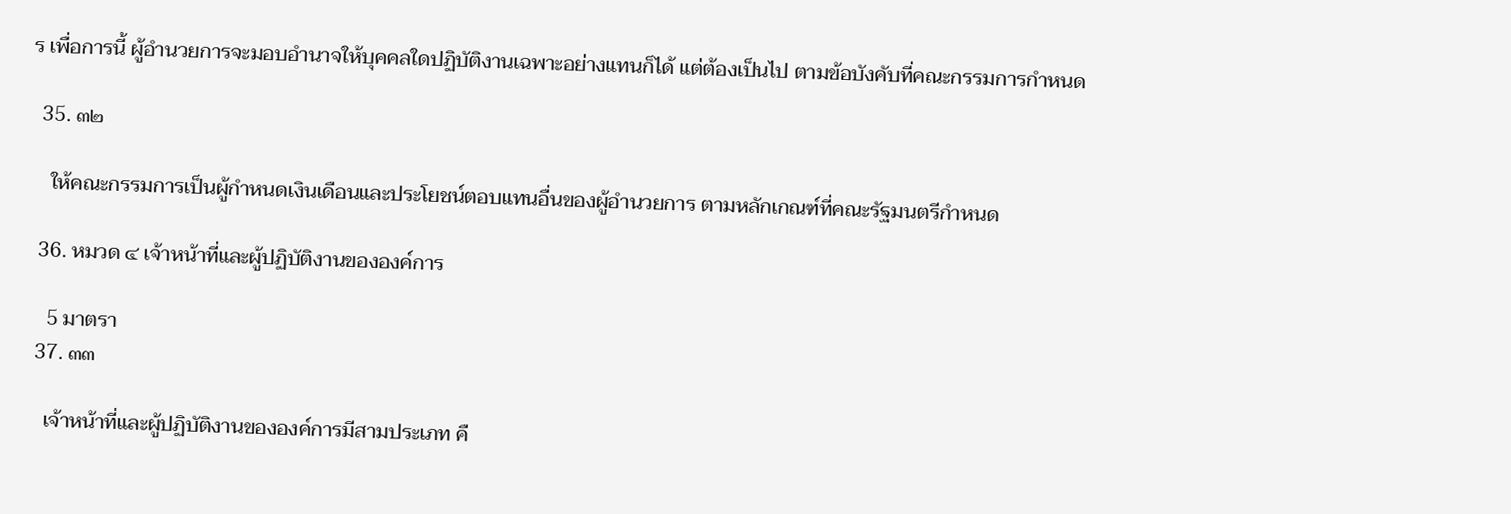ร เพื่อการนี้ ผู้อำนวยการจะมอบอำนาจให้บุคคลใดปฏิบัติงานเฉพาะอย่างแทนก็ได้ แต่ต้องเป็นไป ตามข้อบังคับที่คณะกรรมการกำหนด

  35. ๓๒

    ให้คณะกรรมการเป็นผู้กำหนดเงินเดือนและประโยชน์ตอบแทนอื่นของผู้อำนวยการ ตามหลักเกณฑ์ที่คณะรัฐมนตรีกำหนด

  36. หมวด ๔ เจ้าหน้าที่และผู้ปฏิบัติงานขององค์การ

    5 มาตรา
  37. ๓๓

    เจ้าหน้าที่และผู้ปฏิบัติงานขององค์การมีสามประเภท คื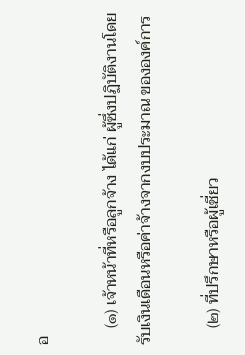อ

    (๑) เจ้าหน้าที่หรือลูกจ้าง ได้แก่ ผู้ซึ่งปฏิบัติงานโดยรับเงินเดือนหรือค่าจ้างจากงบประมาณ ขององค์การ

    (๒) ที่ปรึกษาหรือผู้เชี่ยว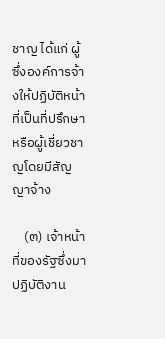ชาญ ได้แก่ ผู้ซึ่งองค์การจ้างให้ปฏิบัติหน้าที่เป็นที่ปรึกษา หรือผู้เชี่ยวชาญโดยมีสัญญาจ้าง

    (๓) เจ้าหน้าที่ของรัฐซึ่งมาปฏิบัติงาน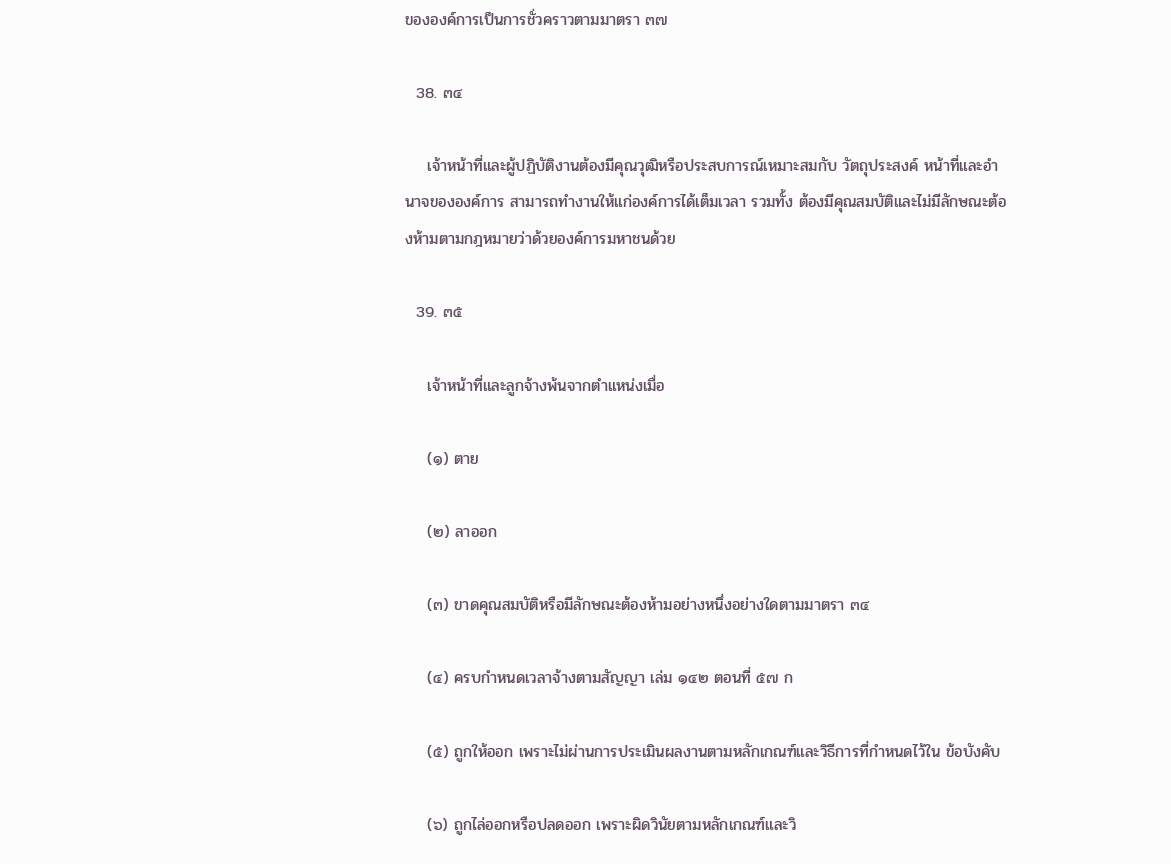ขององค์การเป็นการชั่วคราวตามมาตรา ๓๗

  38. ๓๔

    เจ้าหน้าที่และผู้ปฏิบัติงานต้องมีคุณวุฒิหรือประสบการณ์เหมาะสมกับ วัตถุประสงค์ หน้าที่และอำนาจขององค์การ สามารถทำงานให้แก่องค์การได้เต็มเวลา รวมทั้ง ต้องมีคุณสมบัติและไม่มีลักษณะต้องห้ามตามกฎหมายว่าด้วยองค์การมหาชนด้วย

  39. ๓๕

    เจ้าหน้าที่และลูกจ้างพ้นจากตำแหน่งเมื่อ

    (๑) ตาย

    (๒) ลาออก

    (๓) ขาดคุณสมบัติหรือมีลักษณะต้องห้ามอย่างหนึ่งอย่างใดตามมาตรา ๓๔

    (๔) ครบกำหนดเวลาจ้างตามสัญญา เล่ม ๑๔๒ ตอนที่ ๕๗ ก

    (๕) ถูกให้ออก เพราะไม่ผ่านการประเมินผลงานตามหลักเกณฑ์และวิธีการที่กำหนดไว้ใน ข้อบังคับ

    (๖) ถูกไล่ออกหรือปลดออก เพราะผิดวินัยตามหลักเกณฑ์และวิ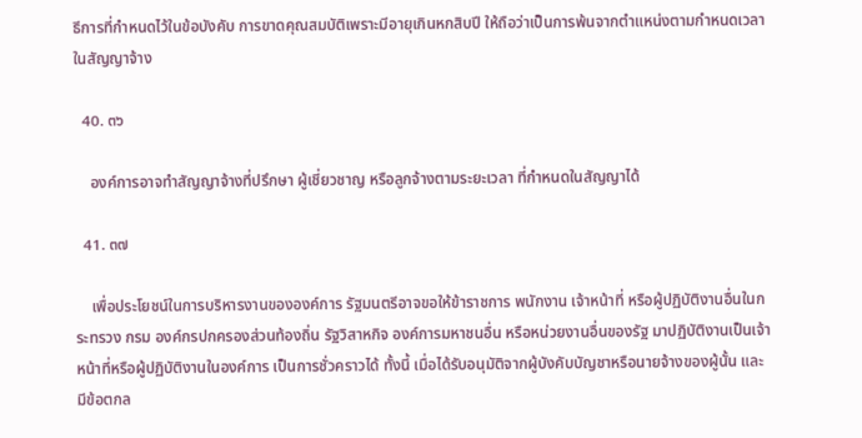ธีการที่กำหนดไว้ในข้อบังคับ การขาดคุณสมบัติเพราะมีอายุเกินหกสิบปี ให้ถือว่าเป็นการพ้นจากตำแหน่งตามกำหนดเวลา ในสัญญาจ้าง

  40. ๓๖

    องค์การอาจทำสัญญาจ้างที่ปรึกษา ผู้เชี่ยวชาญ หรือลูกจ้างตามระยะเวลา ที่กำหนดในสัญญาได้

  41. ๓๗

    เพื่อประโยชน์ในการบริหารงานขององค์การ รัฐมนตรีอาจขอให้ข้าราชการ พนักงาน เจ้าหน้าที่ หรือผู้ปฏิบัติงานอื่นในกระทรวง กรม องค์กรปกครองส่วนท้องถิ่น รัฐวิสาหกิจ องค์การมหาชนอื่น หรือหน่วยงานอื่นของรัฐ มาปฏิบัติงานเป็นเจ้าหน้าที่หรือผู้ปฏิบัติงานในองค์การ เป็นการชั่วคราวได้ ทั้งนี้ เมื่อได้รับอนุมัติจากผู้บังคับบัญชาหรือนายจ้างของผู้นั้น และมีข้อตกล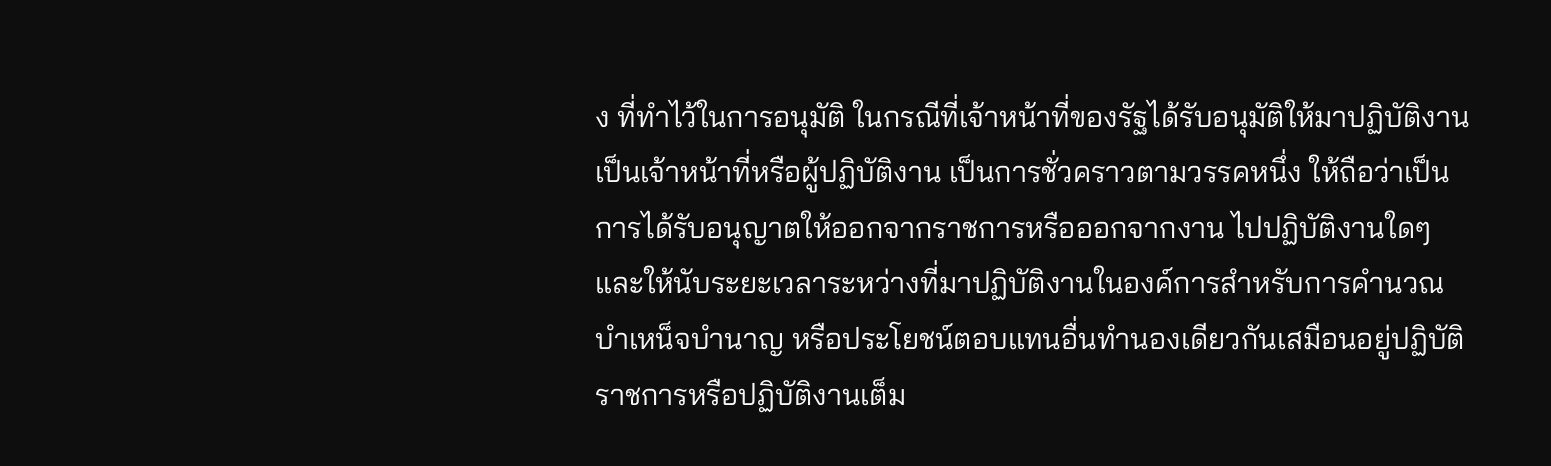ง ที่ทำไว้ในการอนุมัติ ในกรณีที่เจ้าหน้าที่ของรัฐได้รับอนุมัติให้มาปฏิบัติงานเป็นเจ้าหน้าที่หรือผู้ปฏิบัติงาน เป็นการชั่วคราวตามวรรคหนึ่ง ให้ถือว่าเป็นการได้รับอนุญาตให้ออกจากราชการหรือออกจากงาน ไปปฏิบัติงานใดๆ และให้นับระยะเวลาระหว่างที่มาปฏิบัติงานในองค์การสำหรับการคำนวณบำเหน็จบำนาญ หรือประโยชน์ตอบแทนอื่นทำนองเดียวกันเสมือนอยู่ปฏิบัติราชการหรือปฏิบัติงานเต็ม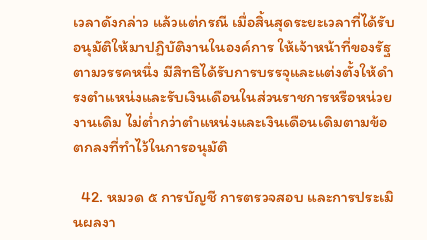เวลาดังกล่าว แล้วแต่กรณี เมื่อสิ้นสุดระยะเวลาที่ได้รับอนุมัติให้มาปฏิบัติงานในองค์การ ให้เจ้าหน้าที่ของรัฐตามวรรคหนึ่ง มีสิทธิได้รับการบรรจุและแต่งตั้งให้ดำรงตำแหน่งและรับเงินเดือนในส่วนราชการหรือหน่วยงานเดิม ไม่ต่ำกว่าตำแหน่งและเงินเดือนเดิมตามข้อตกลงที่ทำไว้ในการอนุมัติ

  42. หมวด ๕ การบัญชี การตรวจสอบ และการประเมินผลงา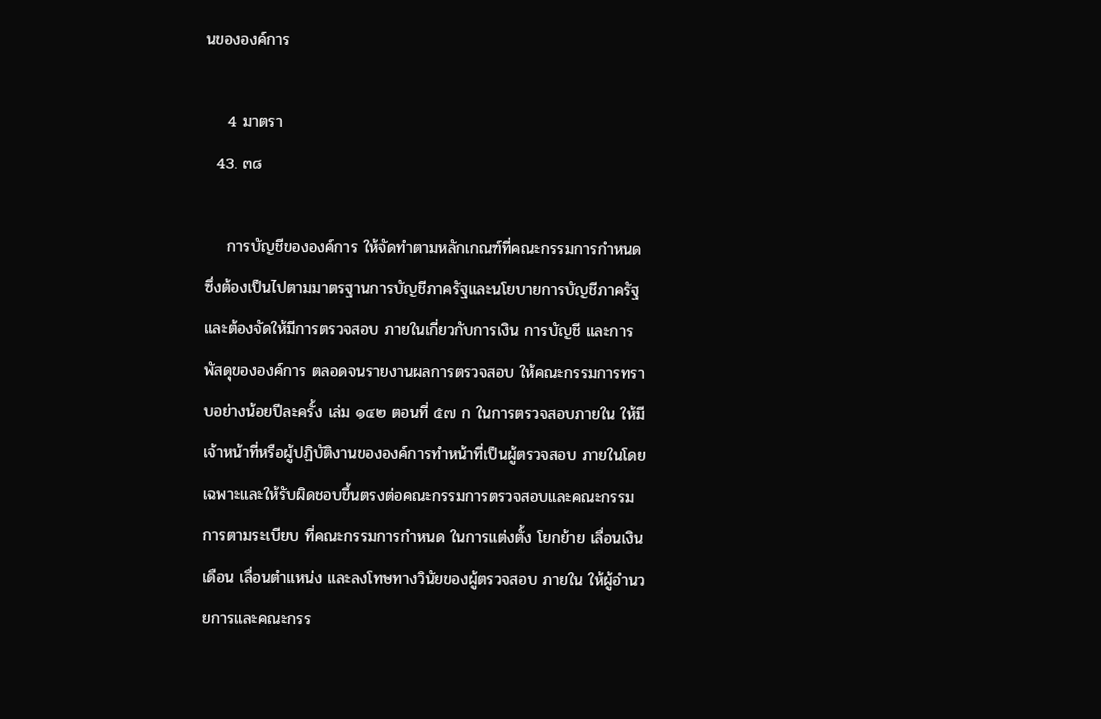นขององค์การ

    4 มาตรา
  43. ๓๘

    การบัญชีขององค์การ ให้จัดทำตามหลักเกณฑ์ที่คณะกรรมการกำหนด ซึ่งต้องเป็นไปตามมาตรฐานการบัญชีภาครัฐและนโยบายการบัญชีภาครัฐ และต้องจัดให้มีการตรวจสอบ ภายในเกี่ยวกับการเงิน การบัญชี และการพัสดุขององค์การ ตลอดจนรายงานผลการตรวจสอบ ให้คณะกรรมการทราบอย่างน้อยปีละครั้ง เล่ม ๑๔๒ ตอนที่ ๕๗ ก ในการตรวจสอบภายใน ให้มีเจ้าหน้าที่หรือผู้ปฏิบัติงานขององค์การทำหน้าที่เป็นผู้ตรวจสอบ ภายในโดยเฉพาะและให้รับผิดชอบขึ้นตรงต่อคณะกรรมการตรวจสอบและคณะกรรมการตามระเบียบ ที่คณะกรรมการกำหนด ในการแต่งตั้ง โยกย้าย เลื่อนเงินเดือน เลื่อนตำแหน่ง และลงโทษทางวินัยของผู้ตรวจสอบ ภายใน ให้ผู้อำนวยการและคณะกรร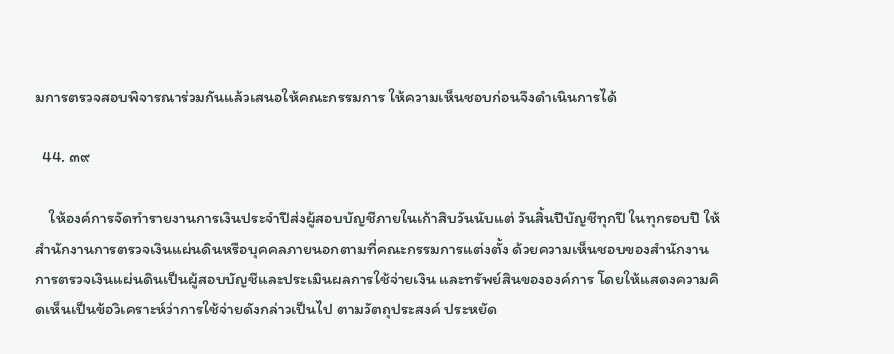มการตรวจสอบพิจารณาร่วมกันแล้วเสนอให้คณะกรรมการ ให้ความเห็นชอบก่อนจึงดำเนินการได้

  44. ๓๙

    ให้องค์การจัดทำรายงานการเงินประจำปีส่งผู้สอบบัญชีภายในเก้าสิบวันนับแต่ วันสิ้นปีบัญชีทุกปี ในทุกรอบปี ให้สำนักงานการตรวจเงินแผ่นดินหรือบุคคลภายนอกตามที่คณะกรรมการแต่งตั้ง ด้วยความเห็นชอบของสำนักงานการตรวจเงินแผ่นดินเป็นผู้สอบบัญชีและประเมินผลการใช้จ่ายเงิน และทรัพย์สินขององค์การ โดยให้แสดงความคิดเห็นเป็นข้อวิเคราะห์ว่าการใช้จ่ายดังกล่าวเป็นไป ตามวัตถุประสงค์ ประหยัด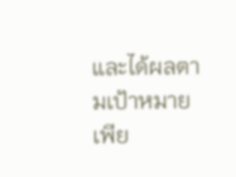และได้ผลตามเป้าหมายเพีย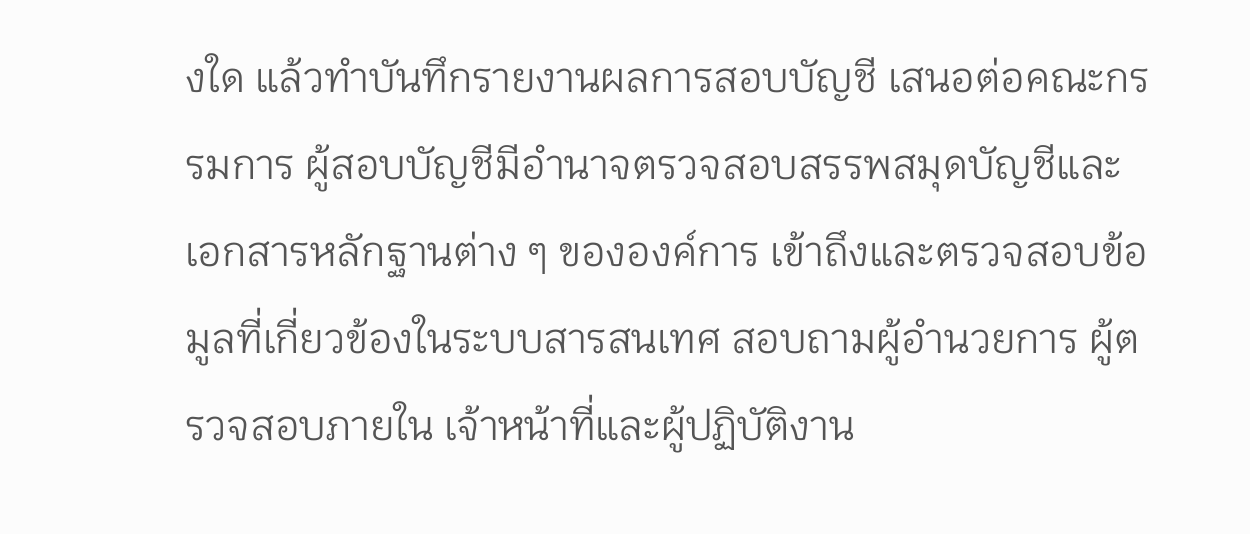งใด แล้วทำบันทึกรายงานผลการสอบบัญชี เสนอต่อคณะกรรมการ ผู้สอบบัญชีมีอำนาจตรวจสอบสรรพสมุดบัญชีและเอกสารหลักฐานต่าง ๆ ขององค์การ เข้าถึงและตรวจสอบข้อมูลที่เกี่ยวข้องในระบบสารสนเทศ สอบถามผู้อำนวยการ ผู้ตรวจสอบภายใน เจ้าหน้าที่และผู้ปฏิบัติงาน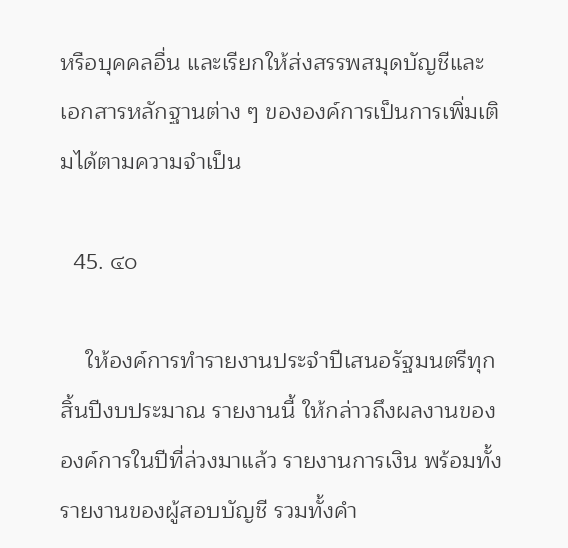หรือบุคคลอื่น และเรียกให้ส่งสรรพสมุดบัญชีและเอกสารหลักฐานต่าง ๆ ขององค์การเป็นการเพิ่มเติมได้ตามความจำเป็น

  45. ๔๐

    ให้องค์การทำรายงานประจำปีเสนอรัฐมนตรีทุกสิ้นปีงบประมาณ รายงานนี้ ให้กล่าวถึงผลงานขององค์การในปีที่ล่วงมาแล้ว รายงานการเงิน พร้อมทั้งรายงานของผู้สอบบัญชี รวมทั้งคำ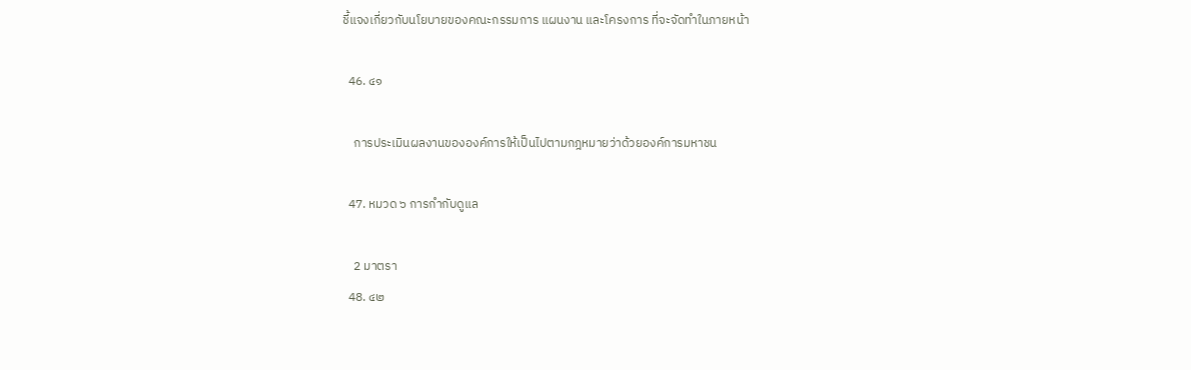ชี้แจงเกี่ยวกับนโยบายของคณะกรรมการ แผนงาน และโครงการ ที่จะจัดทำในภายหน้า

  46. ๔๑

    การประเมินผลงานขององค์การให้เป็นไปตามกฎหมายว่าด้วยองค์การมหาชน

  47. หมวด ๖ การกำกับดูแล

    2 มาตรา
  48. ๔๒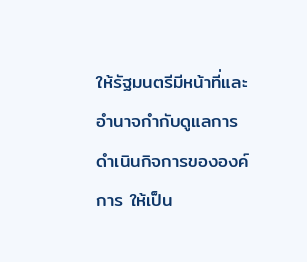ให้รัฐมนตรีมีหน้าที่และอำนาจกำกับดูแลการดำเนินกิจการขององค์การ ให้เป็น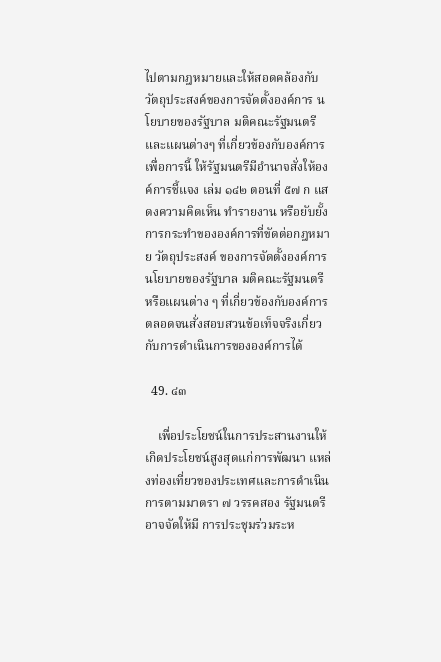ไปตามกฎหมายและให้สอดคล้องกับวัตถุประสงค์ของการจัดตั้งองค์การ นโยบายของรัฐบาล มติคณะรัฐมนตรี และแผนต่างๆ ที่เกี่ยวข้องกับองค์การ เพื่อการนี้ ให้รัฐมนตรีมีอำนาจสั่งให้องค์การชี้แจง เล่ม ๑๔๒ ตอนที่ ๕๗ ก แสดงความคิดเห็น ทำรายงาน หรือยับยั้งการกระทำขององค์การที่ขัดต่อกฎหมาย วัตถุประสงค์ ของการจัดตั้งองค์การ นโยบายของรัฐบาล มติคณะรัฐมนตรี หรือแผนต่าง ๆ ที่เกี่ยวข้องกับองค์การ ตลอดจนสั่งสอบสวนข้อเท็จจริงเกี่ยวกับการดำเนินการขององค์การได้

  49. ๔๓

    เพื่อประโยชน์ในการประสานงานให้เกิดประโยชน์สูงสุดแก่การพัฒนา แหล่งท่องเที่ยวของประเทศและการดำเนินการตามมาตรา ๗ วรรคสอง รัฐมนตรีอาจจัดให้มี การประชุมร่วมระห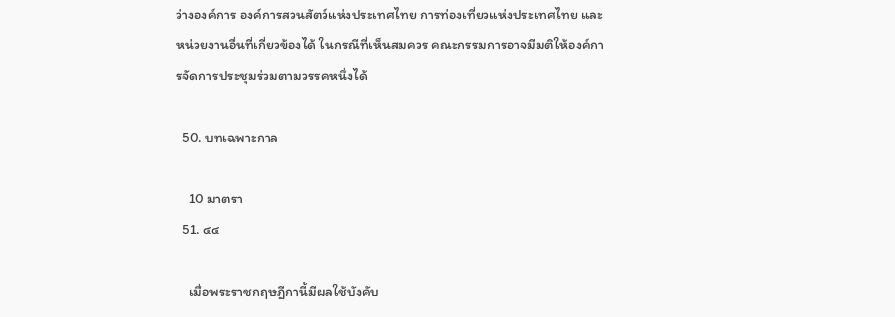ว่างองค์การ องค์การสวนสัตว์แห่งประเทศไทย การท่องเที่ยวแห่งประเทศไทย และหน่วยงานอื่นที่เกี่ยวข้องได้ ในกรณีที่เห็นสมควร คณะกรรมการอาจมีมติให้องค์การจัดการประชุมร่วมตามวรรคหนึ่งได้

  50. บทเฉพาะกาล

    10 มาตรา
  51. ๔๔

    เมื่อพระราชกฤษฎีกานี้มีผลใช้บังคับ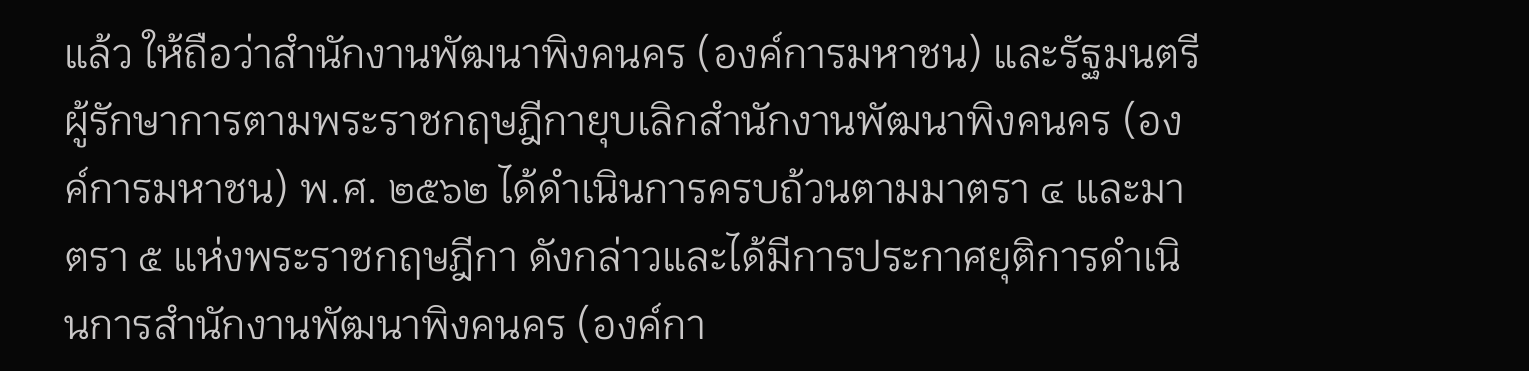แล้ว ให้ถือว่าสำนักงานพัฒนาพิงคนคร (องค์การมหาชน) และรัฐมนตรีผู้รักษาการตามพระราชกฤษฎีกายุบเลิกสำนักงานพัฒนาพิงคนคร (องค์การมหาชน) พ.ศ. ๒๕๖๒ ได้ดำเนินการครบถ้วนตามมาตรา ๔ และมาตรา ๕ แห่งพระราชกฤษฎีกา ดังกล่าวและได้มีการประกาศยุติการดำเนินการสำนักงานพัฒนาพิงคนคร (องค์กา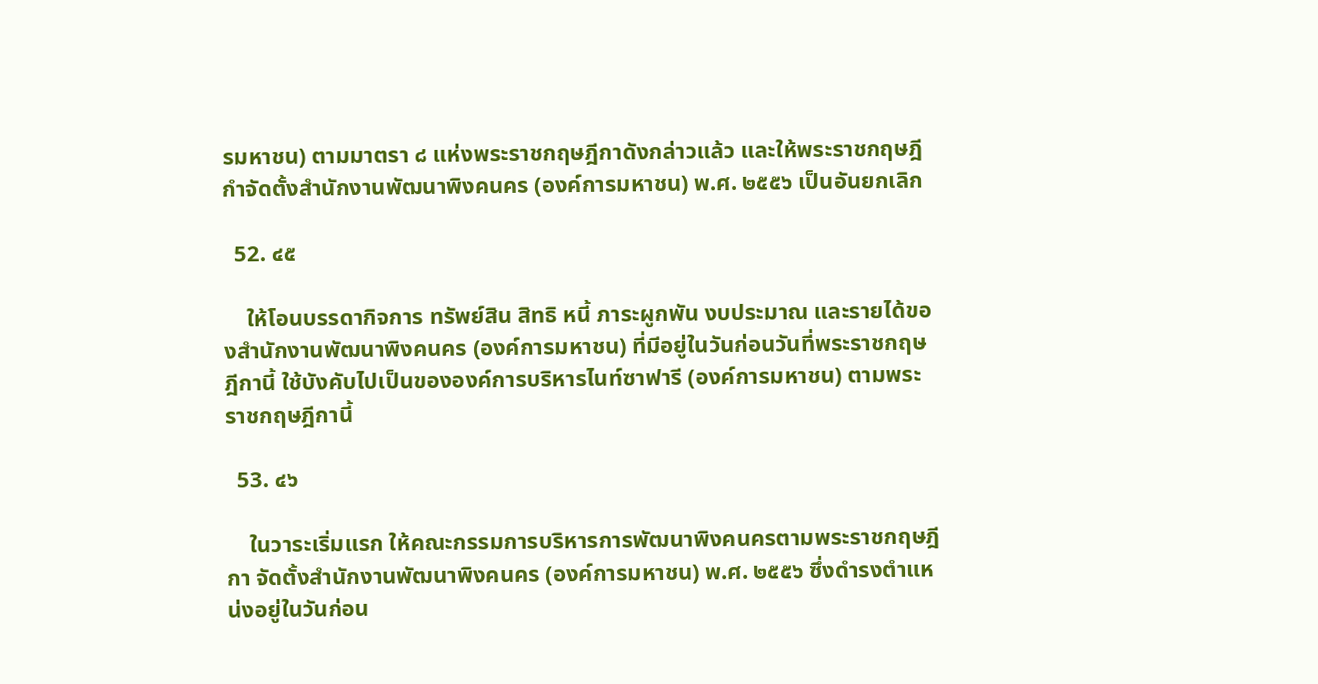รมหาชน) ตามมาตรา ๘ แห่งพระราชกฤษฎีกาดังกล่าวแล้ว และให้พระราชกฤษฎีกำจัดตั้งสำนักงานพัฒนาพิงคนคร (องค์การมหาชน) พ.ศ. ๒๕๕๖ เป็นอันยกเลิก

  52. ๔๕

    ให้โอนบรรดากิจการ ทรัพย์สิน สิทธิ หนี้ ภาระผูกพัน งบประมาณ และรายได้ของสำนักงานพัฒนาพิงคนคร (องค์การมหาชน) ที่มีอยู่ในวันก่อนวันที่พระราชกฤษฎีกานี้ ใช้บังคับไปเป็นขององค์การบริหารไนท์ซาฟารี (องค์การมหาชน) ตามพระราชกฤษฎีกานี้

  53. ๔๖

    ในวาระเริ่มแรก ให้คณะกรรมการบริหารการพัฒนาพิงคนครตามพระราชกฤษฎีกา จัดตั้งสำนักงานพัฒนาพิงคนคร (องค์การมหาชน) พ.ศ. ๒๕๕๖ ซึ่งดำรงตำแหน่งอยู่ในวันก่อน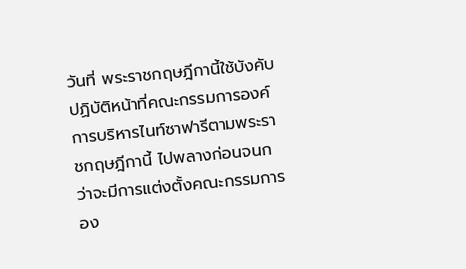วันที่ พระราชกฤษฎีกานี้ใช้บังคับ ปฏิบัติหน้าที่คณะกรรมการองค์การบริหารไนท์ซาฟารีตามพระราชกฤษฎีกานี้ ไปพลางก่อนจนกว่าจะมีการแต่งตั้งคณะกรรมการอง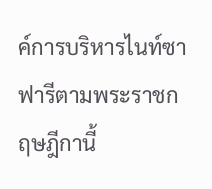ค์การบริหารไนท์ซาฟารีตามพระราชกฤษฎีกานี้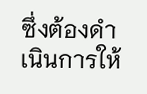ซึ่งต้องดำเนินการให้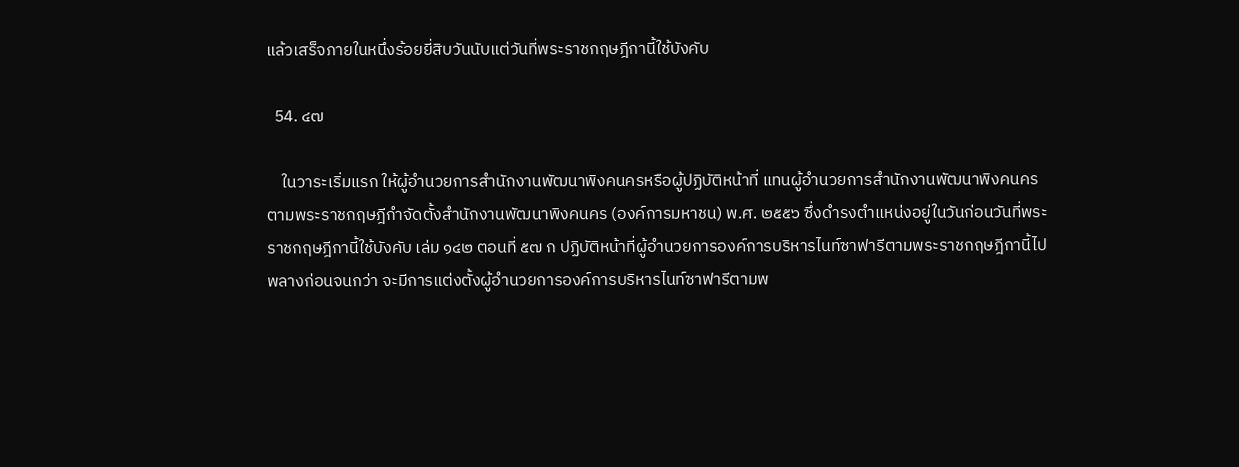แล้วเสร็จภายในหนึ่งร้อยยี่สิบวันนับแต่วันที่พระราชกฤษฎีกานี้ใช้บังคับ

  54. ๔๗

    ในวาระเริ่มแรก ให้ผู้อำนวยการสำนักงานพัฒนาพิงคนครหรือผู้ปฏิบัติหน้าที่ แทนผู้อำนวยการสำนักงานพัฒนาพิงคนครตามพระราชกฤษฎีกำจัดตั้งสำนักงานพัฒนาพิงคนคร (องค์การมหาชน) พ.ศ. ๒๕๕๖ ซึ่งดำรงตำแหน่งอยู่ในวันก่อนวันที่พระราชกฤษฎีกานี้ใช้บังคับ เล่ม ๑๔๒ ตอนที่ ๕๗ ก ปฏิบัติหน้าที่ผู้อำนวยการองค์การบริหารไนท์ซาฟารีตามพระราชกฤษฎีกานี้ไปพลางก่อนจนกว่า จะมีการแต่งตั้งผู้อำนวยการองค์การบริหารไนท์ซาฟารีตามพ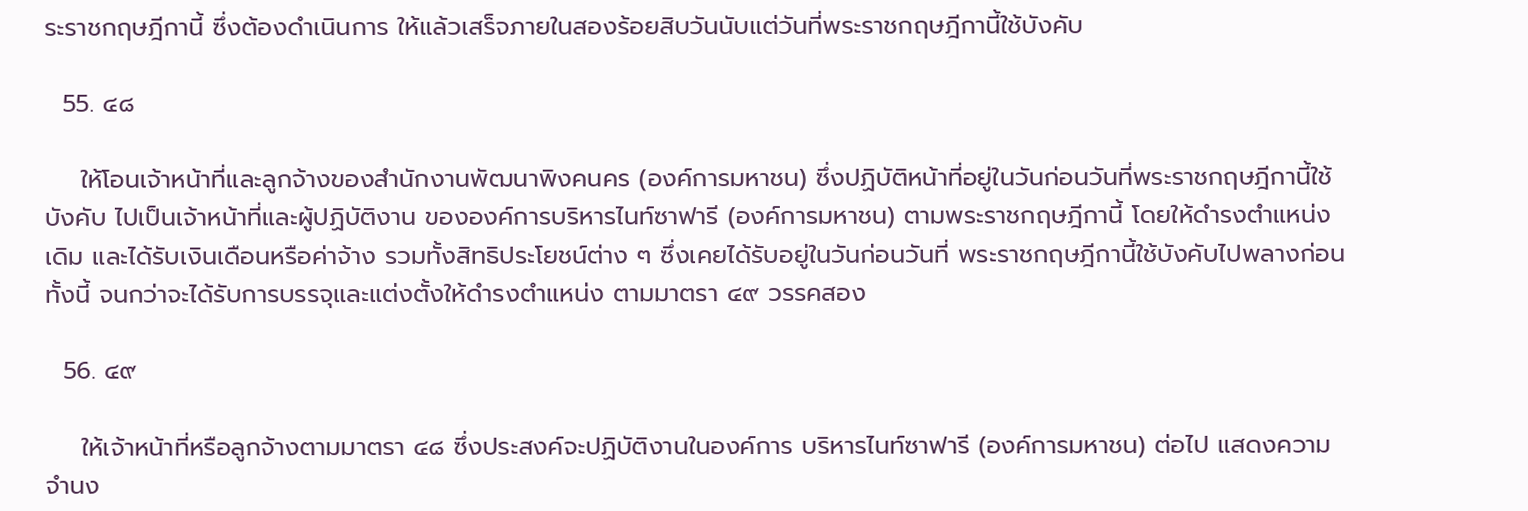ระราชกฤษฎีกานี้ ซึ่งต้องดำเนินการ ให้แล้วเสร็จภายในสองร้อยสิบวันนับแต่วันที่พระราชกฤษฎีกานี้ใช้บังคับ

  55. ๔๘

    ให้โอนเจ้าหน้าที่และลูกจ้างของสำนักงานพัฒนาพิงคนคร (องค์การมหาชน) ซึ่งปฏิบัติหน้าที่อยู่ในวันก่อนวันที่พระราชกฤษฎีกานี้ใช้บังคับ ไปเป็นเจ้าหน้าที่และผู้ปฏิบัติงาน ขององค์การบริหารไนท์ซาฟารี (องค์การมหาชน) ตามพระราชกฤษฎีกานี้ โดยให้ดำรงตำแหน่งเดิม และได้รับเงินเดือนหรือค่าจ้าง รวมทั้งสิทธิประโยชน์ต่าง ๆ ซึ่งเคยได้รับอยู่ในวันก่อนวันที่ พระราชกฤษฎีกานี้ใช้บังคับไปพลางก่อน ทั้งนี้ จนกว่าจะได้รับการบรรจุและแต่งตั้งให้ดำรงตำแหน่ง ตามมาตรา ๔๙ วรรคสอง

  56. ๔๙

    ให้เจ้าหน้าที่หรือลูกจ้างตามมาตรา ๔๘ ซึ่งประสงค์จะปฏิบัติงานในองค์การ บริหารไนท์ซาฟารี (องค์การมหาชน) ต่อไป แสดงความจำนง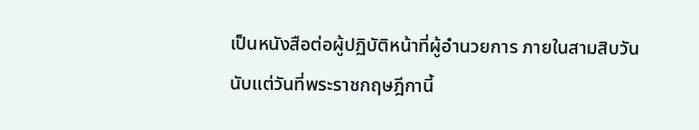เป็นหนังสือต่อผู้ปฏิบัติหน้าที่ผู้อำนวยการ ภายในสามสิบวันนับแต่วันที่พระราชกฤษฎีกานี้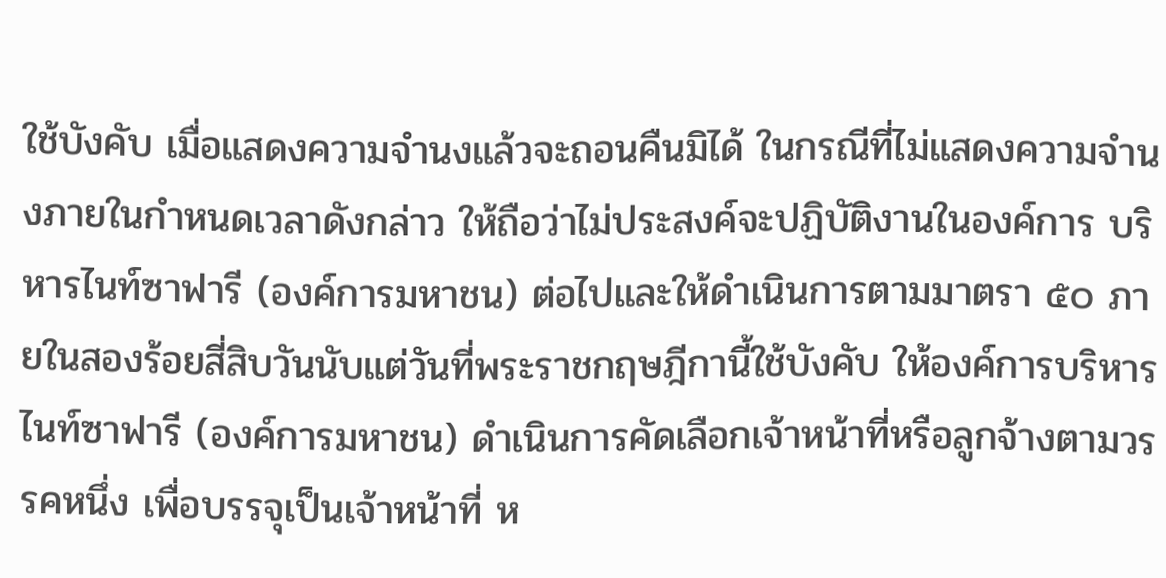ใช้บังคับ เมื่อแสดงความจำนงแล้วจะถอนคืนมิได้ ในกรณีที่ไม่แสดงความจำนงภายในกำหนดเวลาดังกล่าว ให้ถือว่าไม่ประสงค์จะปฏิบัติงานในองค์การ บริหารไนท์ซาฟารี (องค์การมหาชน) ต่อไปและให้ดำเนินการตามมาตรา ๕๐ ภายในสองร้อยสี่สิบวันนับแต่วันที่พระราชกฤษฎีกานี้ใช้บังคับ ให้องค์การบริหารไนท์ซาฟารี (องค์การมหาชน) ดำเนินการคัดเลือกเจ้าหน้าที่หรือลูกจ้างตามวรรคหนึ่ง เพื่อบรรจุเป็นเจ้าหน้าที่ ห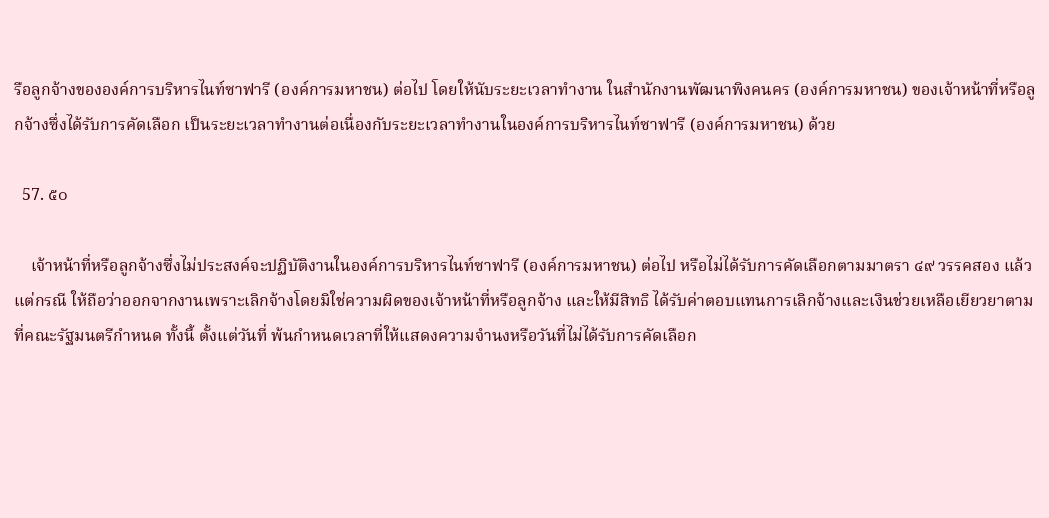รือลูกจ้างขององค์การบริหารไนท์ซาฟารี (องค์การมหาชน) ต่อไป โดยให้นับระยะเวลาทำงาน ในสำนักงานพัฒนาพิงคนคร (องค์การมหาชน) ของเจ้าหน้าที่หรือลูกจ้างซึ่งได้รับการคัดเลือก เป็นระยะเวลาทำงานต่อเนื่องกับระยะเวลาทำงานในองค์การบริหารไนท์ซาฟารี (องค์การมหาชน) ด้วย

  57. ๕๐

    เจ้าหน้าที่หรือลูกจ้างซึ่งไม่ประสงค์จะปฏิบัติงานในองค์การบริหารไนท์ซาฟารี (องค์การมหาชน) ต่อไป หรือไม่ได้รับการคัดเลือกตามมาตรา ๔๙ วรรคสอง แล้วแต่กรณี ให้ถือว่าออกจากงานเพราะเลิกจ้างโดยมิใช่ความผิดของเจ้าหน้าที่หรือลูกจ้าง และให้มีสิทธิ ได้รับค่าตอบแทนการเลิกจ้างและเงินช่วยเหลือเยียวยาตามที่คณะรัฐมนตรีกำหนด ทั้งนี้ ตั้งแต่วันที่ พ้นกำหนดเวลาที่ให้แสดงความจำนงหรือวันที่ไม่ได้รับการคัดเลือก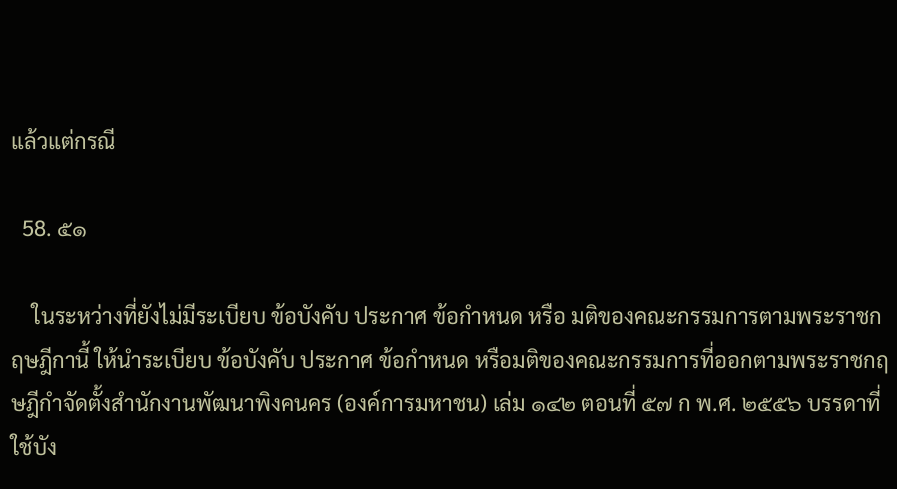แล้วแต่กรณี

  58. ๕๑

    ในระหว่างที่ยังไม่มีระเบียบ ข้อบังคับ ประกาศ ข้อกำหนด หรือ มติของคณะกรรมการตามพระราชกฤษฎีกานี้ ให้นำระเบียบ ข้อบังคับ ประกาศ ข้อกำหนด หรือมติของคณะกรรมการที่ออกตามพระราชกฤษฎีกำจัดตั้งสำนักงานพัฒนาพิงคนคร (องค์การมหาชน) เล่ม ๑๔๒ ตอนที่ ๕๗ ก พ.ศ. ๒๕๕๖ บรรดาที่ใช้บัง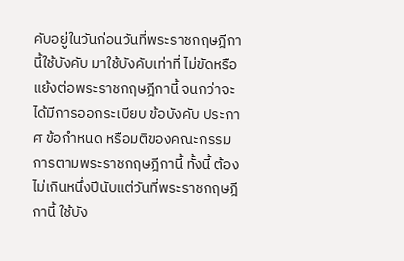คับอยู่ในวันก่อนวันที่พระราชกฤษฎีกานี้ใช้บังคับ มาใช้บังคับเท่าที่ ไม่ขัดหรือแย้งต่อพระราชกฤษฎีกานี้ จนกว่าจะได้มีการออกระเบียบ ข้อบังคับ ประกาศ ข้อกำหนด หรือมติของคณะกรรมการตามพระราชกฤษฎีกานี้ ทั้งนี้ ต้องไม่เกินหนึ่งปีนับแต่วันที่พระราชกฤษฎีกานี้ ใช้บัง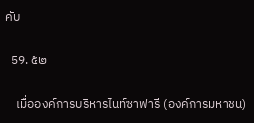คับ

  59. ๕๒

    เมื่อองค์การบริหารไนท์ซาฟารี (องค์การมหาชน)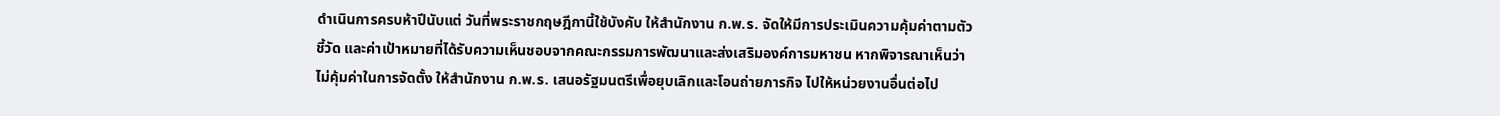ดำเนินการครบห้าปีนับแต่ วันที่พระราชกฤษฎีกานี้ใช้บังคับ ให้สำนักงาน ก.พ.ร. จัดให้มีการประเมินความคุ้มค่าตามตัวชี้วัด และค่าเป้าหมายที่ได้รับความเห็นชอบจากคณะกรรมการพัฒนาและส่งเสริมองค์การมหาชน หากพิจารณาเห็นว่าไม่คุ้มค่าในการจัดตั้ง ให้สำนักงาน ก.พ.ร. เสนอรัฐมนตรีเพื่อยุบเลิกและโอนถ่ายภารกิจ ไปให้หน่วยงานอื่นต่อไป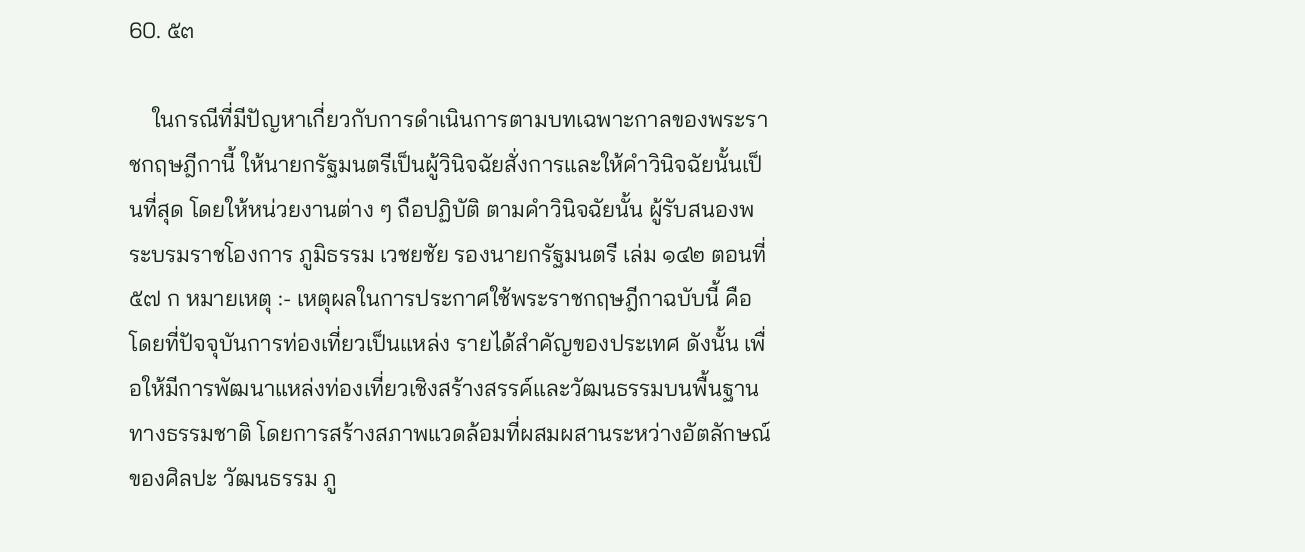60. ๕๓

    ในกรณีที่มีปัญหาเกี่ยวกับการดำเนินการตามบทเฉพาะกาลของพระราชกฤษฎีกานี้ ให้นายกรัฐมนตรีเป็นผู้วินิจฉัยสั่งการและให้คำวินิจฉัยนั้นเป็นที่สุด โดยให้หน่วยงานต่าง ๆ ถือปฏิบัติ ตามคำวินิจฉัยนั้น ผู้รับสนองพระบรมราชโองการ ภูมิธรรม เวชยชัย รองนายกรัฐมนตรี เล่ม ๑๔๒ ตอนที่ ๕๗ ก หมายเหตุ :- เหตุผลในการประกาศใช้พระราชกฤษฎีกาฉบับนี้ คือ โดยที่ปัจจุบันการท่องเที่ยวเป็นแหล่ง รายได้สำคัญของประเทศ ดังนั้น เพื่อให้มีการพัฒนาแหล่งท่องเที่ยวเชิงสร้างสรรค์และวัฒนธรรมบนพื้นฐาน ทางธรรมชาติ โดยการสร้างสภาพแวดล้อมที่ผสมผสานระหว่างอัตลักษณ์ของศิลปะ วัฒนธรรม ภู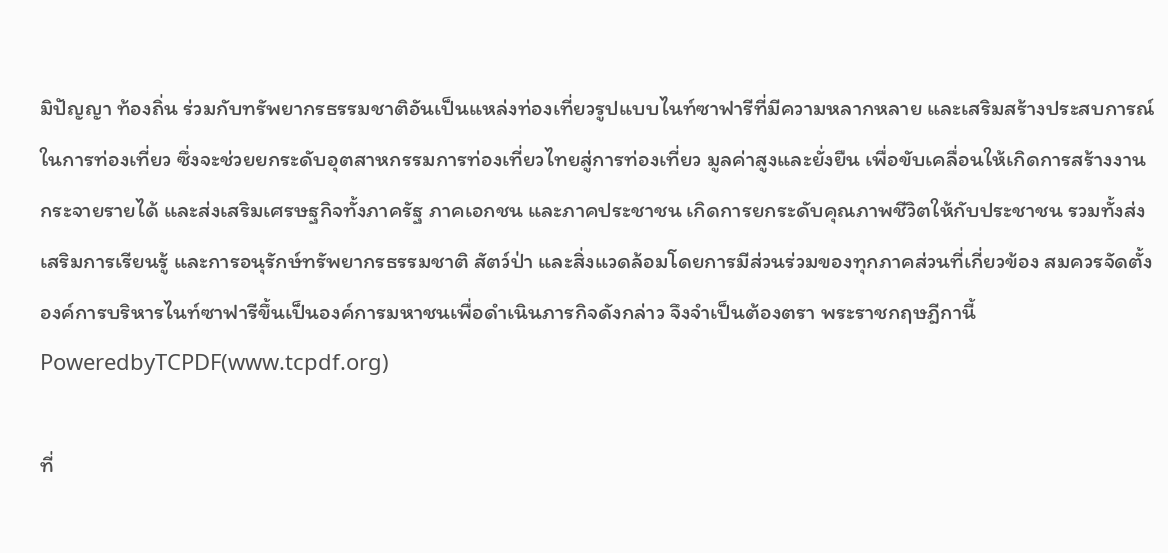มิปัญญา ท้องถิ่น ร่วมกับทรัพยากรธรรมชาติอันเป็นแหล่งท่องเที่ยวรูปแบบไนท์ซาฟารีที่มีความหลากหลาย และเสริมสร้างประสบการณ์ในการท่องเที่ยว ซึ่งจะช่วยยกระดับอุตสาหกรรมการท่องเที่ยวไทยสู่การท่องเที่ยว มูลค่าสูงและยั่งยืน เพื่อขับเคลื่อนให้เกิดการสร้างงาน กระจายรายได้ และส่งเสริมเศรษฐกิจทั้งภาครัฐ ภาคเอกชน และภาคประชาชน เกิดการยกระดับคุณภาพชีวิตให้กับประชาชน รวมทั้งส่งเสริมการเรียนรู้ และการอนุรักษ์ทรัพยากรธรรมชาติ สัตว์ป่า และสิ่งแวดล้อมโดยการมีส่วนร่วมของทุกภาคส่วนที่เกี่ยวข้อง สมควรจัดตั้งองค์การบริหารไนท์ซาฟารีขึ้นเป็นองค์การมหาชนเพื่อดำเนินภารกิจดังกล่าว จึงจำเป็นต้องตรา พระราชกฤษฎีกานี้ PoweredbyTCPDF(www.tcpdf.org)

ที่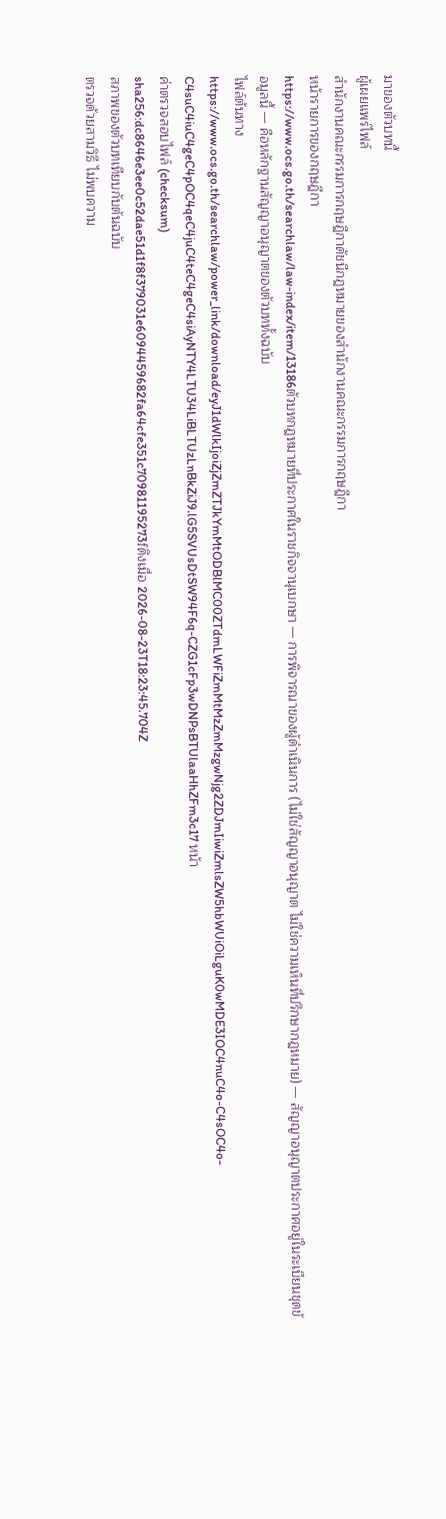มาของตัวบทนี้
ผู้เผยแพร่ไฟล์
สำนักงานคณะกรรมการกฤษฎีกาดัชนีกฎหมายของสำนักงานคณะกรรมการกฤษฎีกา
หน้ารายการของกฤษฎีกา
https://www.ocs.go.th/searchlaw/law-index/item/13186ตัวบทกฎหมายที่ประกาศในราชกิจจานุเบกษา — การพิจารณาของผู้ดำเนินการ (ไม่ใช่สัญญาอนุญาต ไม่ใช่ความเห็นที่ปรึกษากฎหมาย) — สัญญาอนุญาตประกาศอยู่ในระเบียนชุดข้อมูลนี้ — คือหลักฐานสัญญาอนุญาตของตัวบททั้งฉบับ
ไฟล์ต้นทาง
https://www.ocs.go.th/searchlaw/power_link/download/eyJ1dWlkIjoiZjZmZTJkYmMtODBlMC00ZTdmLWFiZmMtMzZmMzgwNjg2ZDJmIiwiZmlsZW5hbWUiOiLguK0wMDE3IOC4nuC4o-C4sOC4o-C4suC4iuC4geC4pOC4qeC4juC4teC4geC4siAyNTY4LTU34LiBLTUzLnBkZiJ9.lG5SVUsDtSW94F6q-CZG1cFp3wDNPsBTUlaaHhZFm3c17 หน้า
ค่าตรวจสอบไฟล์ (checksum)
sha256:dc8646e3ee0c52dae51d1f8f379031e6094459682fa64cfe351c70981195273fดึงเมื่อ 2026-08-23T18:23:45.704Z
สภาพของตัวบทเทียบกับต้นฉบับ
ตรวจด้วยสามวิธี ไม่พบความ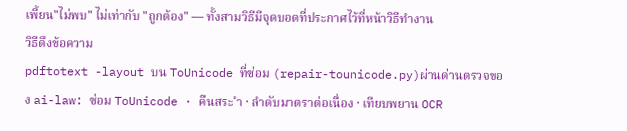เพี้ยน"ไม่พบ" ไม่เท่ากับ "ถูกต้อง" — ทั้งสามวิธีมีจุดบอดที่ประกาศไว้ที่หน้าวิธีทำงาน
วิธีดึงข้อความ
pdftotext -layout บน ToUnicode ที่ซ่อม (repair-tounicode.py)ผ่านด่านตรวจของ ai-law: ซ่อม ToUnicode · คืนสระ ำ · ลำดับมาตราต่อเนื่อง · เทียบพยาน OCR